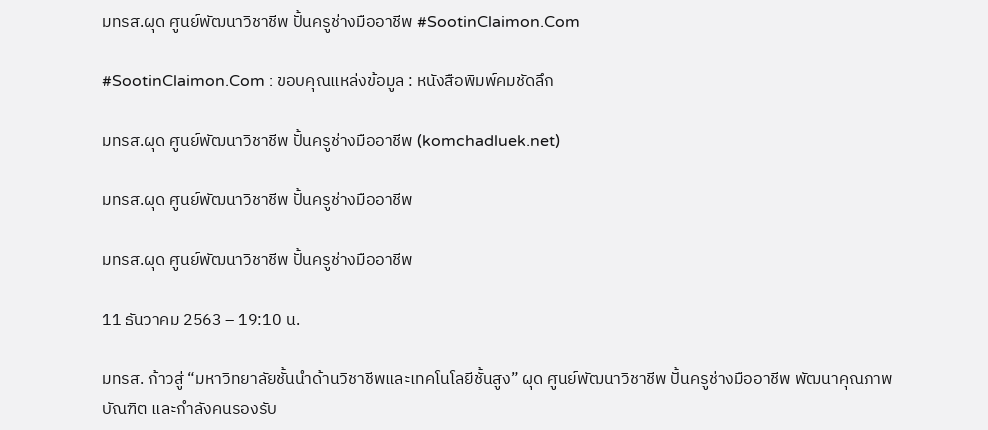มทรส.ผุด ศูนย์พัฒนาวิชาชีพ ปั้นครูช่างมืออาชีพ #SootinClaimon.Com

#SootinClaimon.Com : ขอบคุณแหล่งข้อมูล : หนังสือพิมพ์คมชัดลึก

มทรส.ผุด ศูนย์พัฒนาวิชาชีพ ปั้นครูช่างมืออาชีพ (komchadluek.net)

มทรส.ผุด ศูนย์พัฒนาวิชาชีพ ปั้นครูช่างมืออาชีพ

มทรส.ผุด ศูนย์พัฒนาวิชาชีพ ปั้นครูช่างมืออาชีพ

11 ธันวาคม 2563 – 19:10 น.

มทรส. ก้าวสู่ “มหาวิทยาลัยชั้นนำด้านวิชาชีพและเทคโนโลยีชั้นสูง” ผุด ศูนย์พัฒนาวิชาชีพ ปั้นครูช่างมืออาชีพ พัฒนาคุณภาพบัณฑิต และกำลังคนรองรับ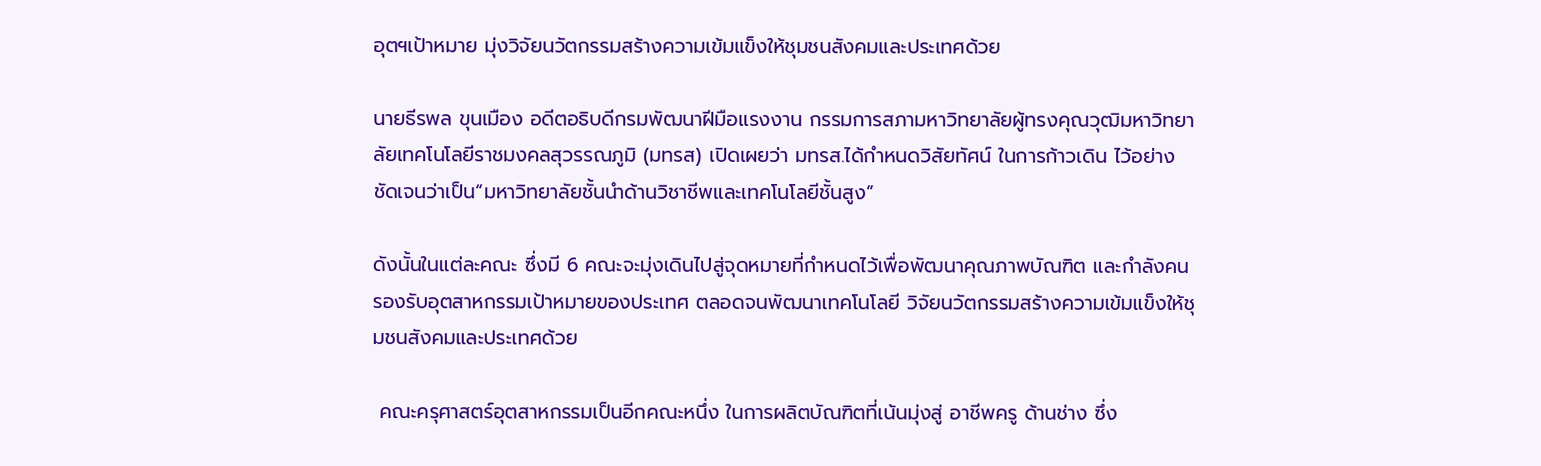อุตฯเป้าหมาย มุ่งวิจัยนวัตกรรมสร้างความเข้มแข็งให้ชุมชนสังคมและประเทศด้วย

นายธีรพล ขุนเมือง อดีตอธิบดีกรมพัฒนาฝีมือแรงงาน กรรมการสภามหาวิทยาลัยผู้ทรงคุณวุฒิมหาวิทยาลัยเทคโนโลยีราชมงคลสุวรรณภูมิ (มทรส) เปิดเผยว่า มทรส.ได้กำหนดวิสัยทัศน์ ในการก้าวเดิน ไว้อย่างชัดเจนว่าเป็น“มหาวิทยาลัยชั้นนำด้านวิชาชีพและเทคโนโลยีชั้นสูง”

ดังนั้นในแต่ละคณะ ซึ่งมี 6 คณะจะมุ่งเดินไปสู่จุดหมายที่กำหนดไว้เพื่อพัฒนาคุณภาพบัณฑิต และกำลังคนรองรับอุตสาหกรรมเป้าหมายของประเทศ ตลอดจนพัฒนาเทคโนโลยี วิจัยนวัตกรรมสร้างความเข้มแข็งให้ชุมชนสังคมและประเทศด้วย

 คณะครุศาสตร์อุตสาหกรรมเป็นอีกคณะหนึ่ง ในการผลิตบัณฑิตที่เน้นมุ่งสู่ อาชีพครู ด้านช่าง ซึ่ง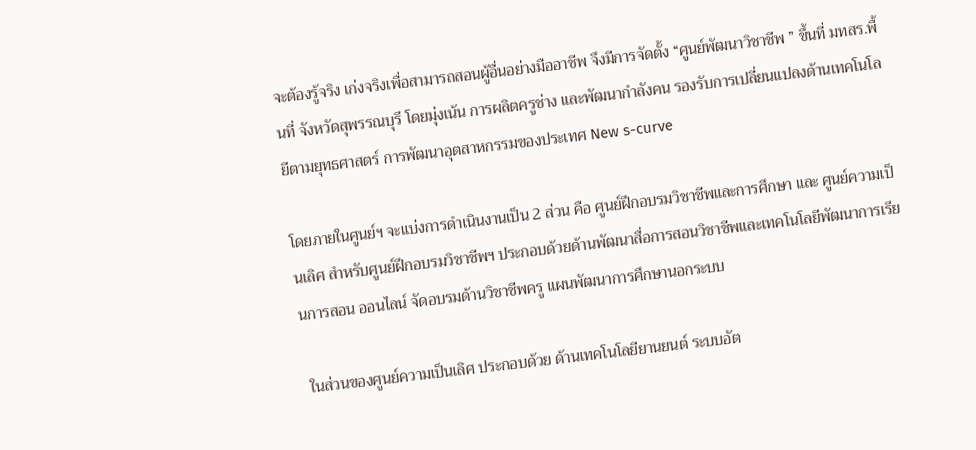จะต้องรู้จริง เก่งจริงเพื่อสามารถสอนผู้อื่นอย่างมืออาชีพ จึงมีการจัดตั้ง “ศูนย์พัฒนาวิชาชีพ ” ขึ้นที่ มทสร.พื้นที่ จังหวัดสุพรรณบุรี โดยมุ่งเน้น การผลิตครูช่าง และพัฒนากำลังคน รองรับการเปลี่ยนแปลงด้านเทคโนโลยีตามยุทธศาสตร์ การพัฒนาอุตสาหกรรมของประเทศ New s-curve

โดยภายในศูนย์ฯ จะแบ่งการดำเนินงานเป็น 2 ส่วน คือ ศูนย์ฝึกอบรมวิชาชีพและการศึกษา และ ศูนย์ความเป็นเลิศ สำหรับศูนย์ฝึกอบรมวิชาชีพฯ ประกอบด้วยด้านพัฒนาสื่อการสอนวิชาชีพและเทคโนโลยีพัฒนาการเรียนการสอน ออนไลน์ จัดอบรมด้านวิชาชีพครู แผนพัฒนาการศึกษานอกระบบ

 ในส่วนของศูนย์ความเป็นเลิศ ประกอบด้วย ด้านเทคโนโลยียานยนต์ ระบบอัต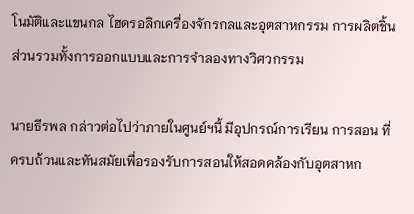โนมัติและแขนกล ไฮดรอลิกเครื่องจักรกลและอุตสาหกรรม การผลิตชิ้นส่วนรวมทั้งการออกแบบและการจำลองทางวิศวกรรม

นายธีรพล กล่าวต่อไปว่าภายในศูนย์ฯนี้ มีอุปกรณ์การเรียน การสอน ที่ครบถ้วนและทันสมัยเพื่อรองรับการสอนให้สอดคล้องกับอุตสาหก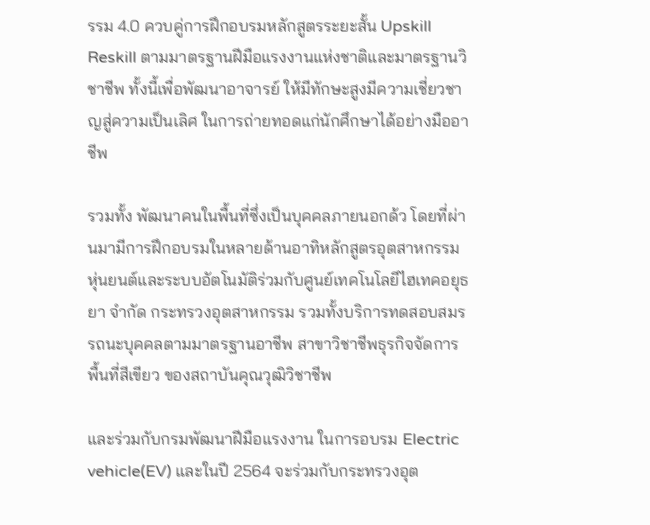รรม 4.0 ควบคู่การฝึกอบรมหลักสูตรระยะสั้น Upskill Reskill ตามมาตรฐานฝีมือแรงงานแห่งชาติและมาตรฐานวิชาชีพ ทั้งนี้เพื่อพัฒนาอาจารย์ ให้มีทักษะสูงมีความเชี่ยวชาญสู่ความเป็นเลิศ ในการถ่ายทอดแก่นักศึกษาได้อย่างมืออาชีพ

รวมทั้ง พัฒนาคนในพื้นที่ซึ่งเป็นบุคคลภายนอกด้ว โดยที่ผ่านมามีการฝึกอบรมในหลายด้านอาทิหลักสูตรอุตสาหกรรมหุ่นยนต์และระบบอัตโนมัติร่วมกับศูนย์เทคโนโลยีไฮเทคอยุธยา จำกัด กระทรวงอุตสาหกรรม รวมทั้งบริการทดสอบสมรรถนะบุคคลตามมาตรฐานอาชีพ สาขาวิชาชีพธุรกิจจัดการพื้นที่สีเขียว ของสถาบันคุณวุฒิวิชาชีพ

และร่วมกับกรมพัฒนาฝีมือแรงงาน ในการอบรม Electric vehicle(EV) และในปี 2564 จะร่วมกับกระทรวงอุต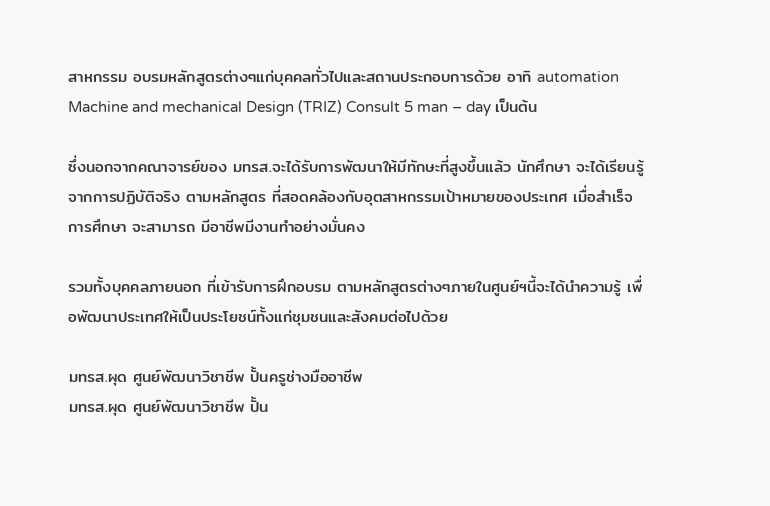สาหกรรม อบรมหลักสูตรต่างๆแก่บุคคลทั่วไปและสถานประกอบการด้วย อาทิ automation Machine and mechanical Design (TRIZ) Consult 5 man – day เป็นต้น

ซึ่งนอกจากคณาจารย์ของ มทรส.จะได้รับการพัฒนาให้มีทักษะที่สูงขึ้นแล้ว นักศึกษา จะได้เรียนรู้ จากการปฏิบัติจริง ตามหลักสูตร ที่สอดคล้องกับอุตสาหกรรมเป้าหมายของประเทศ เมื่อสำเร็จการศึกษา จะสามารถ มีอาชีพมีงานทำอย่างมั่นคง

รวมทั้งบุคคลภายนอก ที่เข้ารับการฝึกอบรม ตามหลักสูตรต่างๆภายในศูนย์ฯนี้จะได้นำความรู้ เพื่อพัฒนาประเทศให้เป็นประโยชน์ทั้งแก่ชุมชนและสังคมต่อไปด้วย

มทรส.ผุด ศูนย์พัฒนาวิชาชีพ ปั้นครูช่างมืออาชีพ
มทรส.ผุด ศูนย์พัฒนาวิชาชีพ ปั้น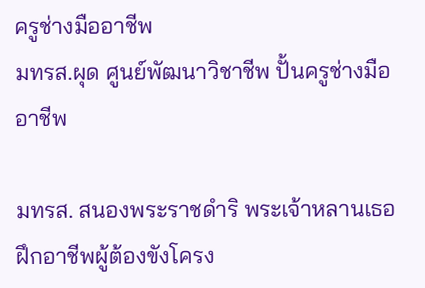ครูช่างมืออาชีพ
มทรส.ผุด ศูนย์พัฒนาวิชาชีพ ปั้นครูช่างมืออาชีพ

มทรส. สนองพระราชดำริ พระเจ้าหลานเธอ ฝึกอาชีพผู้ต้องขังโครง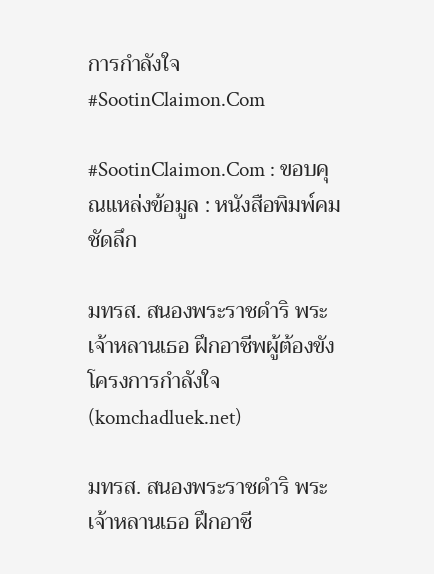การกำลังใจ #SootinClaimon.Com

#SootinClaimon.Com : ขอบคุณแหล่งข้อมูล : หนังสือพิมพ์คมชัดลึก

มทรส. สนองพระราชดำริ พระเจ้าหลานเธอ ฝึกอาชีพผู้ต้องขังโครงการกำลังใจ (komchadluek.net)

มทรส. สนองพระราชดำริ พระเจ้าหลานเธอ ฝึกอาชี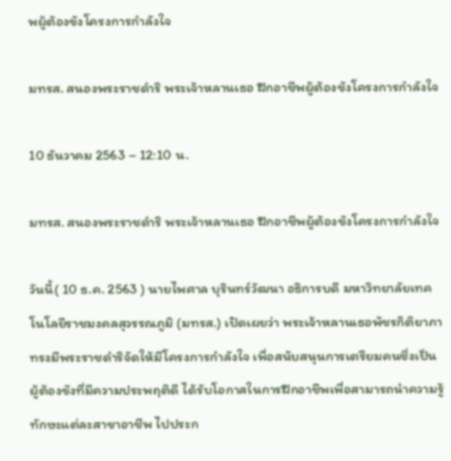พผู้ต้องขังโครงการกำลังใจ

มทรส. สนองพระราชดำริ พระเจ้าหลานเธอ ฝึกอาชีพผู้ต้องขังโครงการกำลังใจ

10 ธันวาคม 2563 – 12:10 น.

มทรส. สนองพระราชดำริ พระเจ้าหลานเธอ ฝึกอาชีพผู้ต้องขังโครงการกำลังใจ

วันนี้( 10 ธ.ค. 2563 ) นายไพศาล บุรินทร์วัฒนา อธิการบดี มหาวิทยาลัยเทคโนโลยีราชมงคลสุวรรณภูมิ (มทรส.) เปิดเผยว่า พระเจ้าหลานเธอพัชรกิติยาภา ทรงมีพระราชดำริจัดให้มีโครงการกำลังใจ เพื่อสนับสนุนการเตรียมคนซึ่งเป็นผู้ต้องขังที่มีความประพฤติดี ได้รับโอกาสในการฝึกอาชีพเพื่อสามารถนำความรู้ ทักษะแต่ละสาขาอาชีพ ไปประก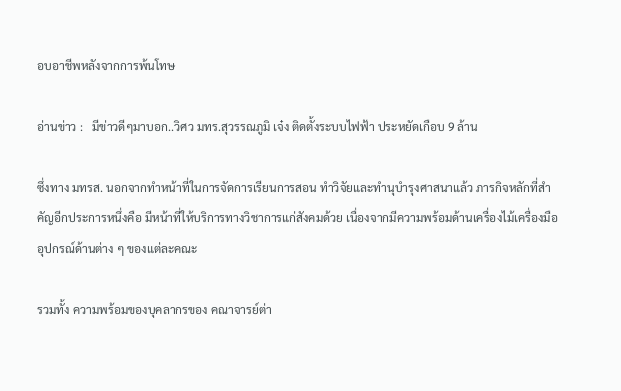อบอาชีพหลังจากการพ้นโทษ

อ่านข่าว :   มีข่าวดีๆมาบอก..วิศว มทร.สุวรรณภูมิ เจ๋ง ติดตั้งระบบไฟฟ้า ประหยัดเกือบ 9 ล้าน

ซึ่งทาง มทรส. นอกจากทำหน้าที่ในการจัดการเรียนการสอน ทำวิจัยและทำนุบำรุงศาสนาแล้ว ภารกิจหลักที่สำคัญอีกประการหนึ่งคือ มีหน้าที่ให้บริการทางวิชาการแก่สังคมด้วย เนื่องจากมีความพร้อมด้านเครื่องไม้เครื่องมือ อุปกรณ์ด้านต่าง ๆ ของแต่ละคณะ

รวมทั้ง ความพร้อมของบุคลากรของ คณาจารย์ต่า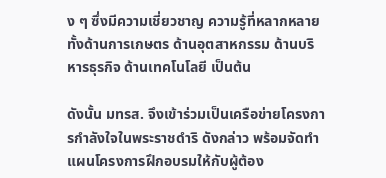ง ๆ ซึ่งมีความเชี่ยวชาญ ความรู้ที่หลากหลาย ทั้งด้านการเกษตร ด้านอุตสาหกรรม ด้านบริหารธุรกิจ ด้านเทคโนโลยี เป็นต้น

ดังนั้น มทรส. จึงเข้าร่วมเป็นเครือข่ายโครงการกำลังใจในพระราชดำริ ดังกล่าว พร้อมจัดทำแผนโครงการฝึกอบรมให้กับผู้ต้อง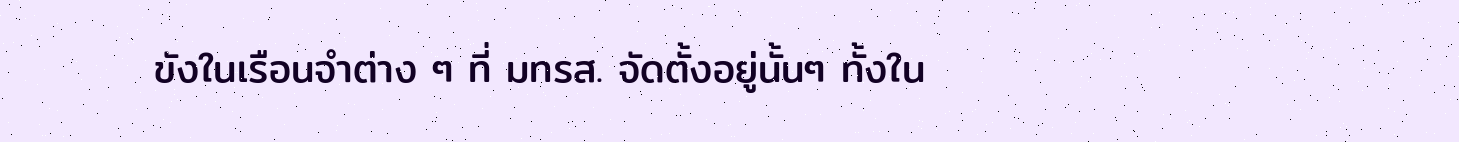ขังในเรือนจำต่าง ๆ ที่ มทรส. จัดตั้งอยู่นั้นๆ ทั้งใน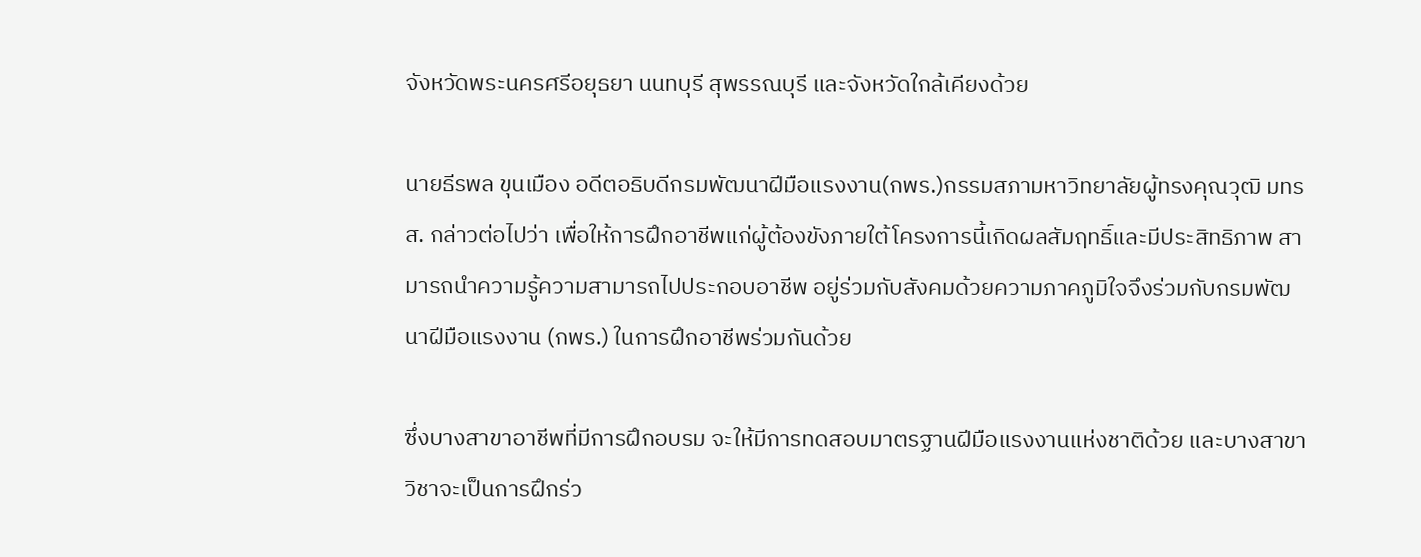จังหวัดพระนครศรีอยุธยา นนทบุรี สุพรรณบุรี และจังหวัดใกล้เคียงด้วย

นายธีรพล ขุนเมือง อดีตอธิบดีกรมพัฒนาฝีมือแรงงาน(กพร.)กรรมสภามหาวิทยาลัยผู้ทรงคุณวุฒิ มทรส. กล่าวต่อไปว่า เพื่อให้การฝึกอาชีพแก่ผู้ต้องขังภายใต้โครงการนี้เกิดผลสัมฤทธิ์และมีประสิทธิภาพ สามารถนำความรู้ความสามารถไปประกอบอาชีพ อยู่ร่วมกับสังคมด้วยความภาคภูมิใจจึงร่วมกับกรมพัฒนาฝีมือแรงงาน (กพร.) ในการฝึกอาชีพร่วมกันด้วย

ซึ่งบางสาขาอาชีพที่มีการฝึกอบรม จะให้มีการทดสอบมาตรฐานฝีมือแรงงานแห่งชาติด้วย และบางสาขาวิชาจะเป็นการฝึกร่ว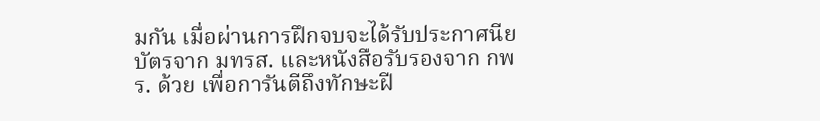มกัน เมื่อผ่านการฝึกจบจะได้รับประกาศนียบัตรจาก มทรส. และหนังสือรับรองจาก กพร. ด้วย เพื่อการันตีถึงทักษะฝี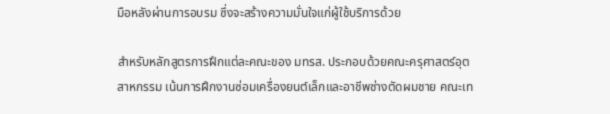มือหลังผ่านการอบรม ซึ่งจะสร้างความมั่นใจแก่ผู้ใช้บริการด้วย

สำหรับหลักสูตรการฝึกแต่ละคณะของ มทรส. ประกอบด้วยคณะครุศาสตร์อุตสาหกรรม เน้นการฝึกงานซ่อมเครื่องยนต์เล็กและอาชีพช่างตัดผมชาย คณะเท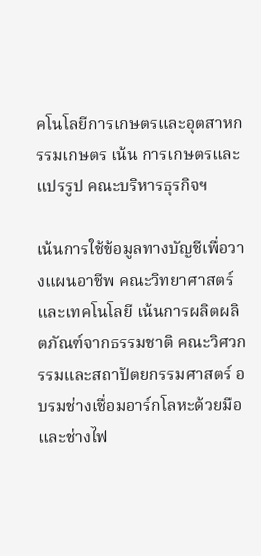คโนโลยีการเกษตรและอุตสาหกรรมเกษตร เน้น การเกษตรและแปรรูป คณะบริหารธุรกิจฯ

เน้นการใช้ข้อมูลทางบัญชีเพื่อวางแผนอาชีพ คณะวิทยาศาสตร์และเทคโนโลยี เน้นการผลิตผลิตภัณฑ์จากธรรมชาติ คณะวิศวกรรมและสถาปัตยกรรมศาสตร์ อบรมช่างเชื่อมอาร์กโลหะด้วยมือ และช่างไฟ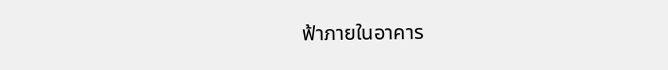ฟ้าภายในอาคาร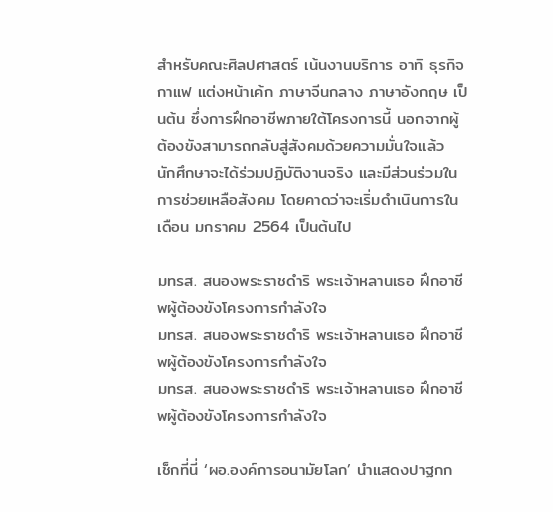สำหรับคณะศิลปศาสตร์ เน้นงานบริการ อาทิ ธุรกิจกาแฟ แต่งหน้าเค้ก ภาษาจีนกลาง ภาษาอังกฤษ เป็นต้น ซึ่งการฝึกอาชีพภายใต้โครงการนี้ นอกจากผู้ต้องขังสามารถกลับสู่สังคมด้วยความมั่นใจแล้ว นักศึกษาจะได้ร่วมปฏิบัติงานจริง และมีส่วนร่วมในการช่วยเหลือสังคม โดยคาดว่าจะเริ่มดำเนินการในเดือน มกราคม 2564 เป็นต้นไป

มทรส. สนองพระราชดำริ พระเจ้าหลานเธอ ฝึกอาชีพผู้ต้องขังโครงการกำลังใจ
มทรส. สนองพระราชดำริ พระเจ้าหลานเธอ ฝึกอาชีพผู้ต้องขังโครงการกำลังใจ
มทรส. สนองพระราชดำริ พระเจ้าหลานเธอ ฝึกอาชีพผู้ต้องขังโครงการกำลังใจ

เช็กที่นี่ ‘ผอ.องค์การอนามัยโลก’ นำแสดงปาฐกก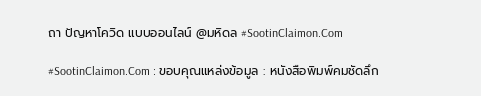ถา ปัญหาโควิด แบบออนไลน์ @มหิดล #SootinClaimon.Com

#SootinClaimon.Com : ขอบคุณแหล่งข้อมูล : หนังสือพิมพ์คมชัดลึก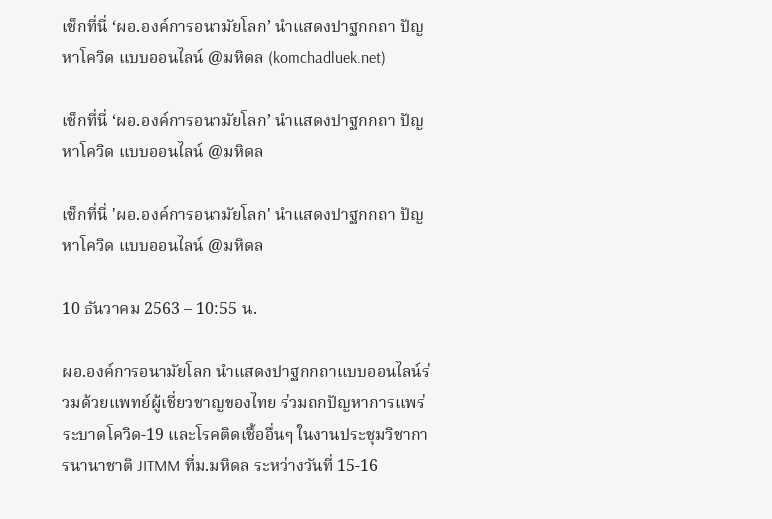เช็กที่นี่ ‘ผอ.องค์การอนามัยโลก’ นำแสดงปาฐกกถา ปัญหาโควิด แบบออนไลน์ @มหิดล (komchadluek.net)

เช็กที่นี่ ‘ผอ.องค์การอนามัยโลก’ นำแสดงปาฐกกถา ปัญหาโควิด แบบออนไลน์ @มหิดล

เช็กที่นี่ 'ผอ.องค์การอนามัยโลก' นำแสดงปาฐกกถา ปัญหาโควิด แบบออนไลน์ @มหิดล

10 ธันวาคม 2563 – 10:55 น.

ผอ.องค์การอนามัยโลก นำแสดงปาฐกกถาแบบออนไลน์ร่วมด้วยแพทย์ผู้เชี่ยวชาญของไทย ร่วมถกปัญหาการแพร่ระบาดโควิด-19 และโรคติดเชื้ออื่นๆ ในงานประชุมวิชาการนานาชาติ JITMM ที่ม.มหิดล ระหว่างวันที่ 15-16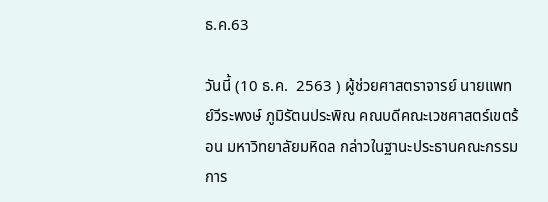ธ.ค.63

วันนี้ (10 ธ.ค.  2563 ) ผู้ช่วยศาสตราจารย์ นายแพทย์วีระพงษ์ ภูมิรัตนประพิณ คณบดีคณะเวชศาสตร์เขตร้อน มหาวิทยาลัยมหิดล กล่าวในฐานะประธานคณะกรรมการ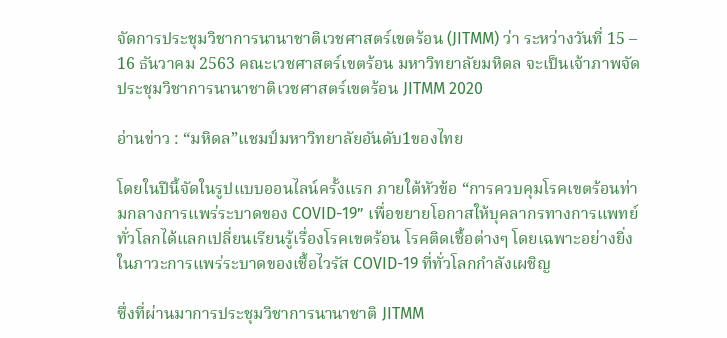จัดการประชุมวิชาการนานาชาติเวชศาสตร์เขตร้อน (JITMM) ว่า ระหว่างวันที่ 15 – 16 ธันวาคม 2563 คณะเวชศาสตร์เขตร้อน มหาวิทยาลัยมหิดล จะเป็นเจ้าภาพจัดประชุมวิชาการนานาชาติเวชศาสตร์เขตร้อน JITMM 2020

อ่านข่าว : “มหิดล”แชมป์มหาวิทยาลัยอันดับ1ของไทย

โดยในปีนี้จัดในรูปแบบออนไลน์ครั้งแรก ภายใต้หัวข้อ “การควบคุมโรคเขตร้อนท่ามกลางการแพร่ระบาดของ COVID-19” เพื่อขยายโอกาสให้บุคลากรทางการแพทย์ทั่วโลกได้แลกเปลี่ยนเรียนรู้เรื่องโรคเขตร้อน โรคติดเชื้อต่างๆ โดยเฉพาะอย่างยิ่งในภาวะการแพร่ระบาดของเชื้อไวรัส COVID-19 ที่ทั่วโลกกำลังเผชิญ

ซึ่งที่ผ่านมาการประชุมวิชาการนานาชาติ JITMM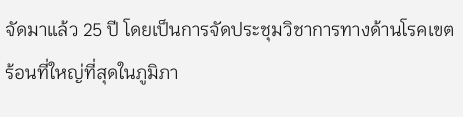จัดมาแล้ว 25 ปี โดยเป็นการจัดประชุมวิชาการทางด้านโรคเขตร้อนที่ใหญ่ที่สุดในภูมิภา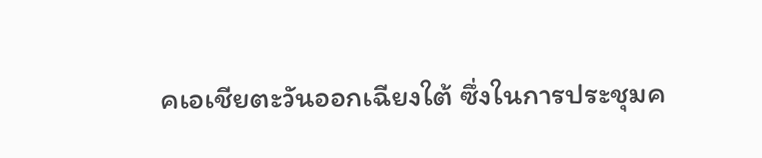คเอเชียตะวันออกเฉียงใต้ ซึ่งในการประชุมค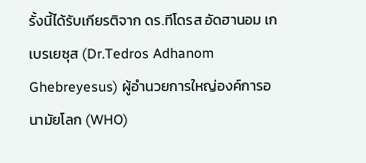รั้งนี้ได้รับเกียรติจาก ดร.ทีโดรส อัดฮานอม เกเบรเยซุส (Dr.Tedros Adhanom Ghebreyesus) ผู้อำนวยการใหญ่องค์การอนามัยโลก (WHO)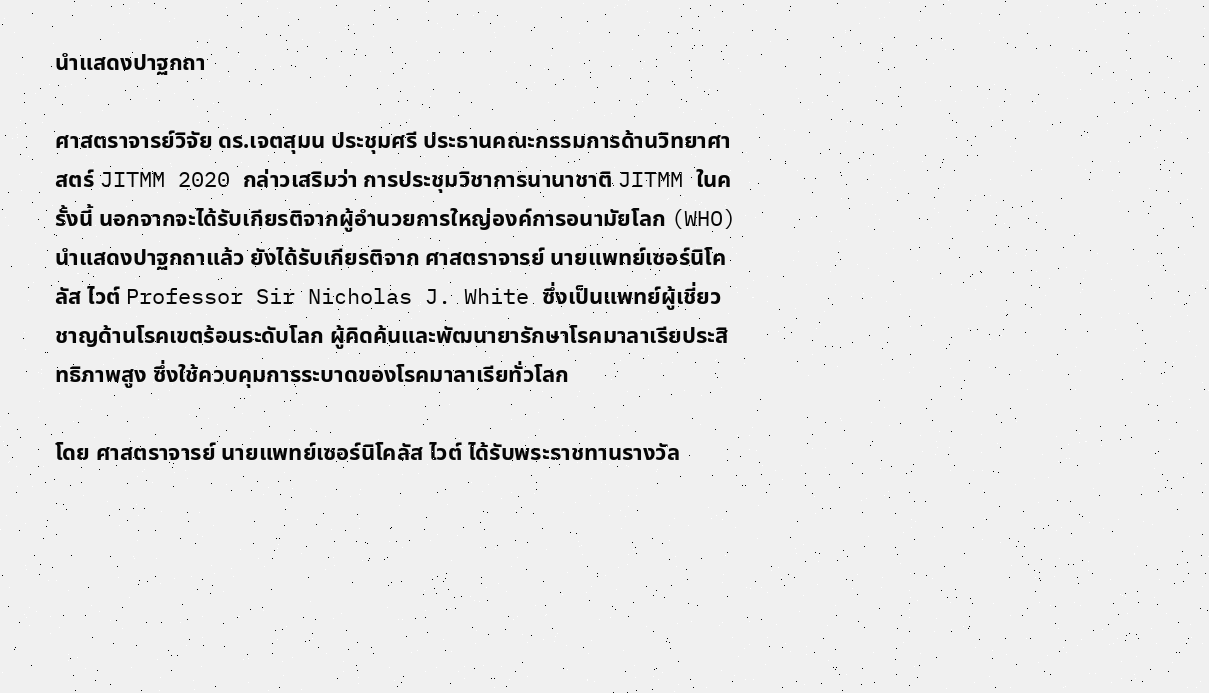นำแสดงปาฐกถา

ศาสตราจารย์วิจัย ดร.เจตสุมน ประชุมศรี ประธานคณะกรรมการด้านวิทยาศาสตร์ JITMM 2020 กล่าวเสริมว่า การประชุมวิชาการนานาชาติ JITMM ในครั้งนี้ นอกจากจะได้รับเกียรติจากผู้อำนวยการใหญ่องค์การอนามัยโลก (WHO) นำแสดงปาฐกถาแล้ว ยังได้รับเกียรติจาก ศาสตราจารย์ นายแพทย์เซอร์นิโคลัส ไวต์ Professor Sir Nicholas J. White ซึ่งเป็นแพทย์ผู้เชี่ยวชาญด้านโรคเขตร้อนระดับโลก ผู้คิดค้นและพัฒนายารักษาโรคมาลาเรียประสิทธิภาพสูง ซึ่งใช้ควบคุมการระบาดของโรคมาลาเรียทั่วโลก

โดย ศาสตราจารย์ นายแพทย์เซอร์นิโคลัส ไวต์ ได้รับพระราชทานรางวัล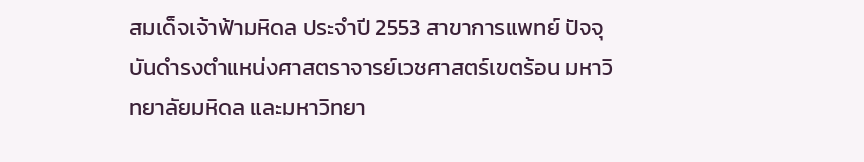สมเด็จเจ้าฟ้ามหิดล ประจำปี 2553 สาขาการแพทย์ ปัจจุบันดำรงตำแหน่งศาสตราจารย์เวชศาสตร์เขตร้อน มหาวิทยาลัยมหิดล และมหาวิทยา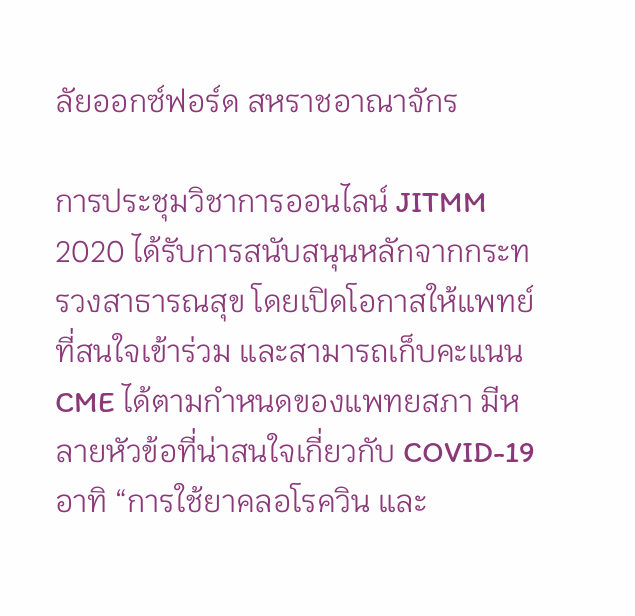ลัยออกซ์ฟอร์ด สหราชอาณาจักร

การประชุมวิชาการออนไลน์ JITMM 2020 ได้รับการสนับสนุนหลักจากกระทรวงสาธารณสุข โดยเปิดโอกาสให้แพทย์ที่สนใจเข้าร่วม และสามารถเก็บคะแนน CME ได้ตามกำหนดของแพทยสภา มีหลายหัวข้อที่น่าสนใจเกี่ยวกับ COVID-19 อาทิ “การใช้ยาคลอโรควิน และ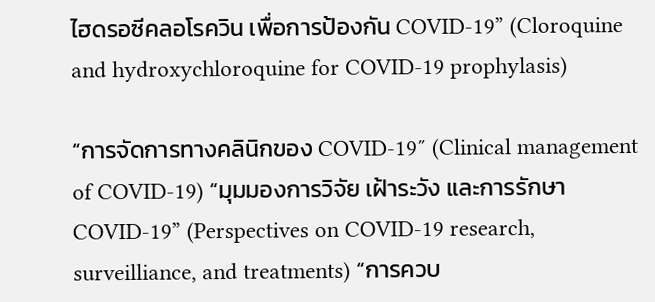ไฮดรอซีคลอโรควิน เพื่อการป้องกัน COVID-19” (Cloroquine and hydroxychloroquine for COVID-19 prophylasis)

“การจัดการทางคลินิกของ COVID-19″ (Clinical management of COVID-19) “มุมมองการวิจัย เฝ้าระวัง และการรักษา COVID-19” (Perspectives on COVID-19 research, surveilliance, and treatments) “การควบ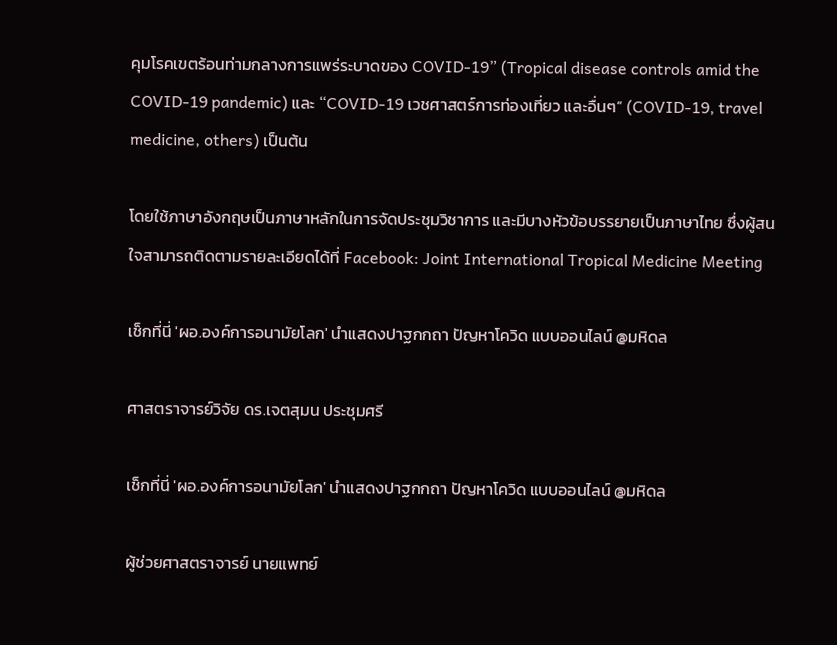คุมโรคเขตร้อนท่ามกลางการแพร่ระบาดของ COVID-19” (Tropical disease controls amid the COVID-19 pandemic) และ “COVID-19 เวชศาสตร์การท่องเที่ยว และอื่นๆ” (COVID-19, travel medicine, others) เป็นต้น

โดยใช้ภาษาอังกฤษเป็นภาษาหลักในการจัดประชุมวิชาการ และมีบางหัวข้อบรรยายเป็นภาษาไทย ซึ่งผู้สนใจสามารถติดตามรายละเอียดได้ที่ Facebook: Joint International Tropical Medicine Meeting

เช็กที่นี่ 'ผอ.องค์การอนามัยโลก' นำแสดงปาฐกกถา ปัญหาโควิด แบบออนไลน์ @มหิดล

ศาสตราจารย์วิจัย ดร.เจตสุมน ประชุมศรี

เช็กที่นี่ 'ผอ.องค์การอนามัยโลก' นำแสดงปาฐกกถา ปัญหาโควิด แบบออนไลน์ @มหิดล

ผู้ช่วยศาสตราจารย์ นายแพทย์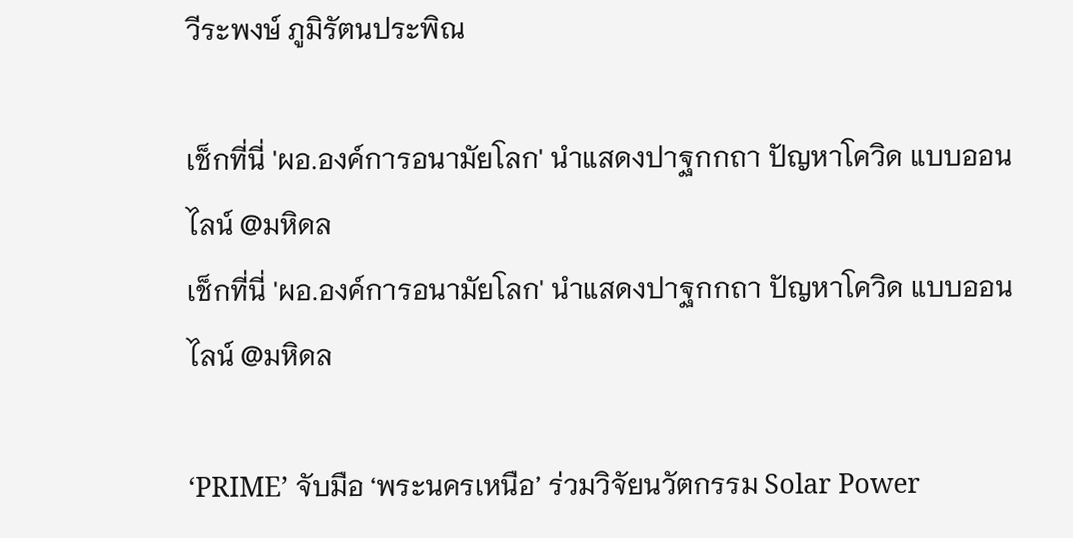วีระพงษ์ ภูมิรัตนประพิณ

เช็กที่นี่ 'ผอ.องค์การอนามัยโลก' นำแสดงปาฐกกถา ปัญหาโควิด แบบออนไลน์ @มหิดล
เช็กที่นี่ 'ผอ.องค์การอนามัยโลก' นำแสดงปาฐกกถา ปัญหาโควิด แบบออนไลน์ @มหิดล

‘PRIME’ จับมือ ‘พระนครเหนือ’ ร่วมวิจัยนวัตกรรม Solar Power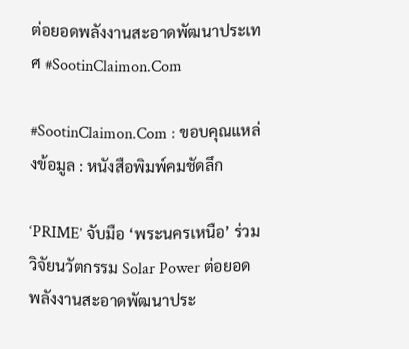ต่อยอดพลังงานสะอาดพัฒนาประเทศ #SootinClaimon.Com

#SootinClaimon.Com : ขอบคุณแหล่งข้อมูล : หนังสือพิมพ์คมชัดลึก

‘PRIME’ จับมือ ‘พระนครเหนือ’ ร่วมวิจัยนวัตกรรม Solar Power ต่อยอดพลังงานสะอาดพัฒนาประ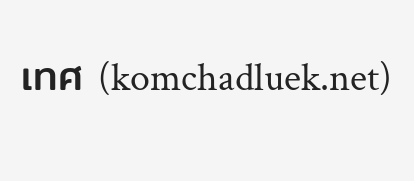เทศ (komchadluek.net)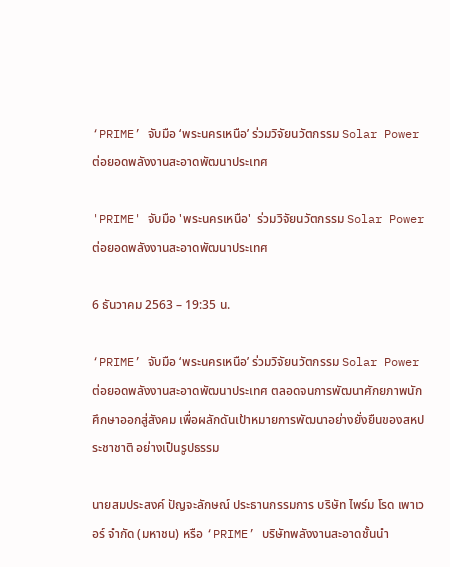‘PRIME’ จับมือ ‘พระนครเหนือ’ ร่วมวิจัยนวัตกรรม Solar Power ต่อยอดพลังงานสะอาดพัฒนาประเทศ

'PRIME' จับมือ 'พระนครเหนือ'  ร่วมวิจัยนวัตกรรม Solar Power ต่อยอดพลังงานสะอาดพัฒนาประเทศ

6 ธันวาคม 2563 – 19:35 น.

‘PRIME’ จับมือ ‘พระนครเหนือ’ ร่วมวิจัยนวัตกรรม Solar Power ต่อยอดพลังงานสะอาดพัฒนาประเทศ ตลอดจนการพัฒนาศักยภาพนักศึกษาออกสู่สังคม เพื่อผลักดันเป้าหมายการพัฒนาอย่างยั่งยืนของสหประชาชาติ อย่างเป็นรูปธรรม

นายสมประสงค์ ปัญจะลักษณ์ ประธานกรรมการ บริษัท ไพร์ม โรด เพาเวอร์ จำกัด (มหาชน) หรือ ‘PRIME’ บริษัทพลังงานสะอาดชั้นนำ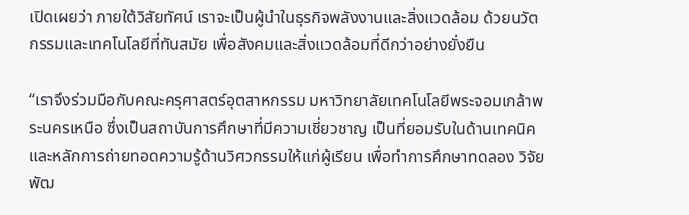เปิดเผยว่า ภายใต้วิสัยทัศน์ เราจะเป็นผู้นำในธุรกิจพลังงานและสิ่งแวดล้อม ด้วยนวัตกรรมและเทคโนโลยีที่ทันสมัย เพื่อสังคมและสิ่งแวดล้อมที่ดีกว่าอย่างยั่งยืน

“เราจึงร่วมมือกับคณะครุศาสตร์อุตสาหกรรม มหาวิทยาลัยเทคโนโลยีพระจอมเกล้าพระนครเหนือ ซึ่งเป็นสถาบันการศึกษาที่มีความเชี่ยวชาญ เป็นที่ยอมรับในด้านเทคนิคและหลักการถ่ายทอดความรู้ด้านวิศวกรรมให้แก่ผู้เรียน เพื่อทำการศึกษาทดลอง วิจัยพัฒ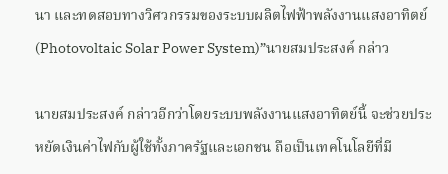นา และทดสอบทางวิศวกรรมของระบบผลิตไฟฟ้าพลังงานแสงอาทิตย์ (Photovoltaic Solar Power System)”นายสมประสงค์ กล่าว

นายสมประสงค์ กล่าวอีกว่าโดยระบบพลังงานแสงอาทิตย์นี้ จะช่วยประหยัดเงินค่าไฟกับผู้ใช้ทั้งภาครัฐและเอกชน ถือเป็นเทคโนโลยีที่มี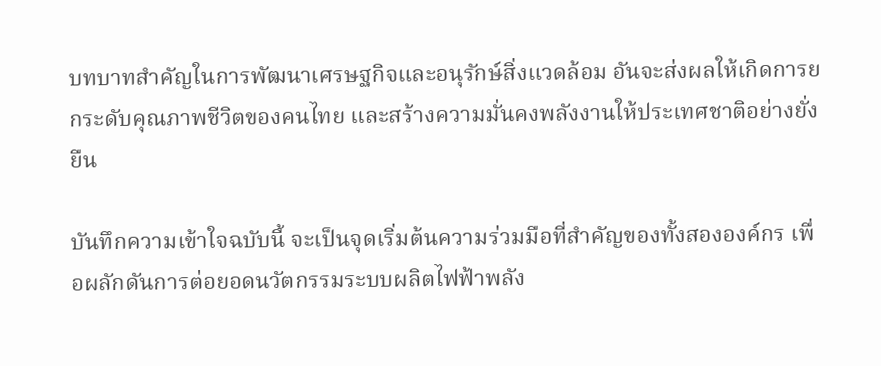บทบาทสำคัญในการพัฒนาเศรษฐกิจและอนุรักษ์สิ่งแวดล้อม อันจะส่งผลให้เกิดการยกระดับคุณภาพชีวิตของคนไทย และสร้างความมั่นคงพลังงานให้ประเทศชาติอย่างยั่งยืน

บันทึกความเข้าใจฉบับนี้ จะเป็นจุดเริ่มต้นความร่วมมือที่สำคัญของทั้งสององค์กร เพื่อผลักดันการต่อยอดนวัตกรรมระบบผลิตไฟฟ้าพลัง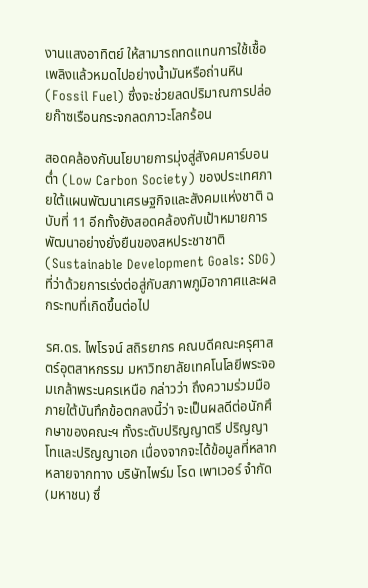งานแสงอาทิตย์ ให้สามารถทดแทนการใช้เชื้อเพลิงแล้วหมดไปอย่างน้ำมันหรือถ่านหิน (Fossil Fuel) ซึ่งจะช่วยลดปริมาณการปล่อยก๊าซเรือนกระจกลดภาวะโลกร้อน

สอดคล้องกับนโยบายการมุ่งสู่สังคมคาร์บอนต่ำ (Low Carbon Society) ของประเทศภายใต้แผนพัฒนาเศรษฐกิจและสังคมแห่งชาติ ฉบับที่ 11 อีกทั้งยังสอดคล้องกับเป้าหมายการพัฒนาอย่างยั่งยืนของสหประชาชาติ (Sustainable Development Goals: SDG) ที่ว่าด้วยการเร่งต่อสู่กับสภาพภูมิอากาศและผลกระทบที่เกิดขึ้นต่อไป

รศ.ดร. ไพโรจน์ สถิรยากร คณบดีคณะครุศาสตร์อุตสาหกรรม มหาวิทยาลัยเทคโนโลยีพระจอมเกล้าพระนครเหนือ กล่าวว่า ถึงความร่วมมือภายใต้บันทึกข้อตกลงนี้ว่า จะเป็นผลดีต่อนักศึกษาของคณะฯ ทั้งระดับปริญญาตรี ปริญญาโทและปริญญาเอก เนื่องจากจะได้ข้อมูลที่หลากหลายจากทาง บริษัทไพร์ม โรด เพาเวอร์ จำกัด (มหาชน) ซึ่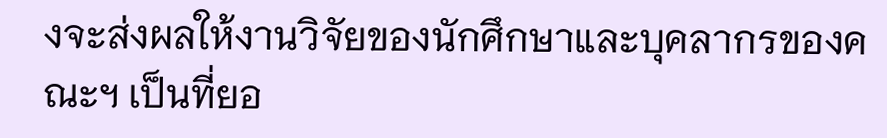งจะส่งผลให้งานวิจัยของนักศึกษาและบุคลากรของคณะฯ เป็นที่ยอ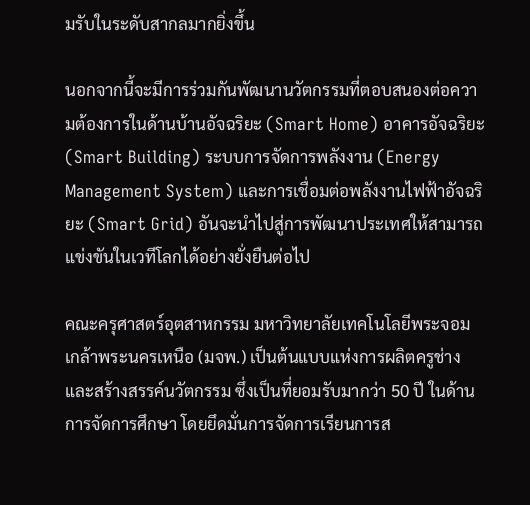มรับในระดับสากลมากยิ่งขึ้น

นอกจากนี้จะมีการร่วมกันพัฒนานวัตกรรมที่ตอบสนองต่อความต้องการในด้านบ้านอัจฉริยะ (Smart Home) อาคารอัจฉริยะ (Smart Building) ระบบการจัดการพลังงาน (Energy Management System) และการเชื่อมต่อพลังงานไฟฟ้าอัจฉริยะ (Smart Grid) อันจะนำไปสู่การพัฒนาประเทศให้สามารถแข่งขันในเวทีโลกได้อย่างยั่งยืนต่อไป

คณะครุศาสตร์อุตสาหกรรม มหาวิทยาลัยเทคโนโลยีพระจอมเกล้าพระนครเหนือ (มจพ.) เป็นต้นแบบแห่งการผลิตครูช่างและสร้างสรรค์นวัตกรรม ซึ่งเป็นที่ยอมรับมากว่า 50 ปี ในด้านการจัดการศึกษา โดยยึดมั่นการจัดการเรียนการส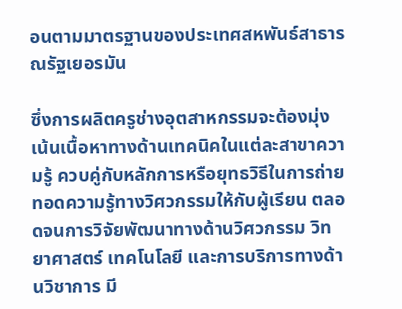อนตามมาตรฐานของประเทศสหพันธ์สาธารณรัฐเยอรมัน

ซึ่งการผลิตครูช่างอุตสาหกรรมจะต้องมุ่งเน้นเนื้อหาทางด้านเทคนิคในแต่ละสาขาความรู้ ควบคู่กับหลักการหรือยุทธวิธีในการถ่ายทอดความรู้ทางวิศวกรรมให้กับผู้เรียน ตลอดจนการวิจัยพัฒนาทางด้านวิศวกรรม วิทยาศาสตร์ เทคโนโลยี และการบริการทางด้านวิชาการ มี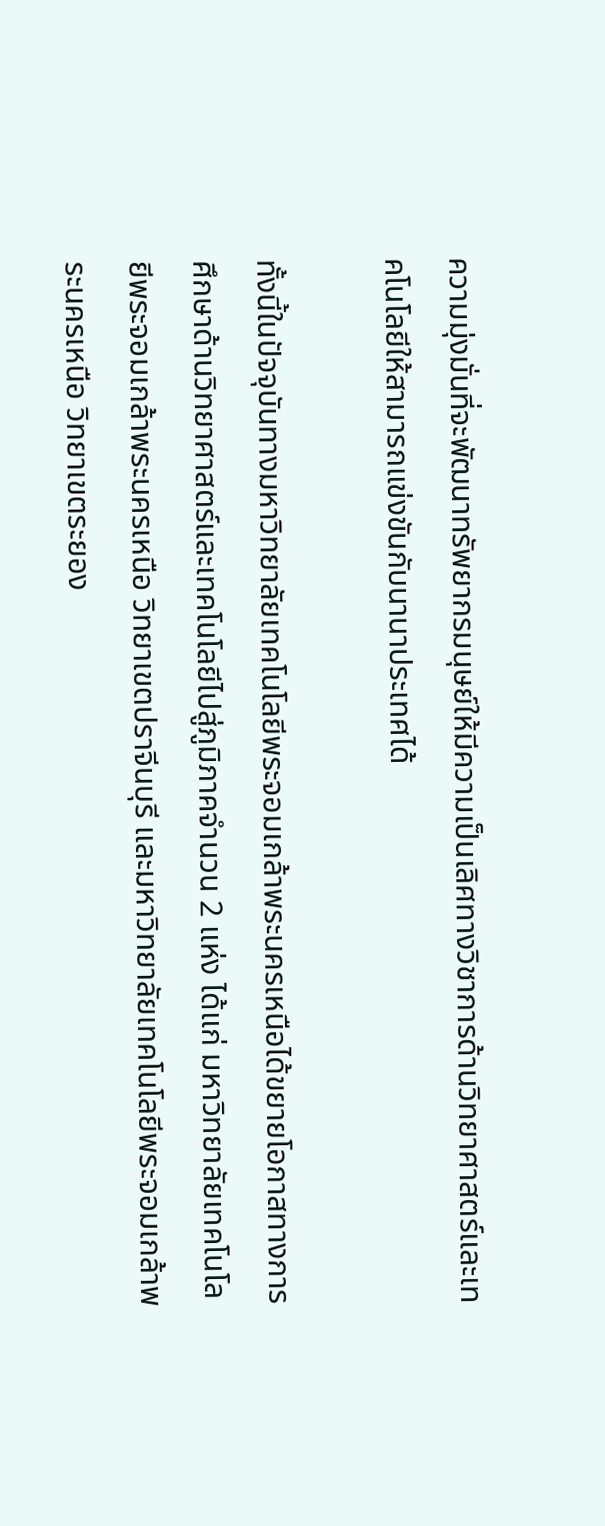ความมุ่งมั่นที่จะพัฒนาทรัพยากรมนุษย์ให้มีความเป็นเลิศทางวิชาการด้านวิทยาศาสตร์และเทคโนโลยีให้สามารถแข่งขันกับนานาประเทศได้

ทั้งนี้ในปัจจุบันทางมหาวิทยาลัยเทคโนโลยีพระจอมเกล้าพระนครเหนือได้ขยายโอกาสทางการศึกษาด้านวิทยาศาสตร์และเทคโนโลยีไปสู่ภูมิภาคจำนวน 2 แห่ง ได้แก่ มหาวิทยาลัยเทคโนโลยีพระจอมเกล้าพระนครเหนือ วิทยาเขตปราจีนบุรี และมหาวิทยาลัยเทคโนโลยีพระจอมเกล้าพระนครเหนือ วิทยาเขตระยอง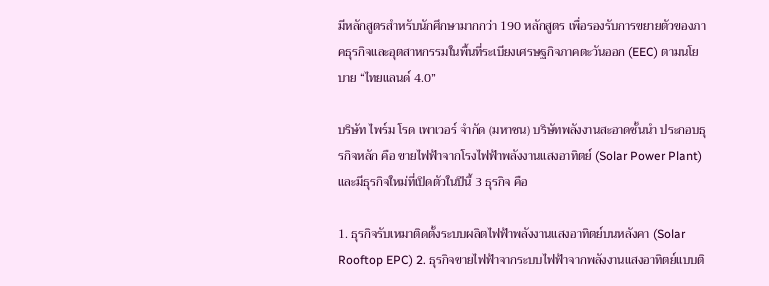มีหลักสูตรสำหรับนักศึกษามากกว่า 190 หลักสูตร เพื่อรองรับการขยายตัวของภาคธุรกิจและอุตสาหกรรมในพื้นที่ระเบียงเศรษฐกิจภาคตะวันออก (EEC) ตามนโยบาย “ไทยแลนด์ 4.0”

บริษัท ไพร์ม โรด เพาเวอร์ จำกัด (มหาชน) บริษัทพลังงานสะอาดชั้นนำ ประกอบธุรกิจหลัก คือ ขายไฟฟ้าจากโรงไฟฟ้าพลังงานแสงอาทิตย์ (Solar Power Plant) และมีธุรกิจใหม่ที่เปิดตัวในปีนี้ 3 ธุรกิจ คือ

1. ธุรกิจรับเหมาติดตั้งระบบผลิตไฟฟ้าพลังงานแสงอาทิตย์บนหลังคา (Solar Rooftop EPC) 2. ธุรกิจขายไฟฟ้าจากระบบไฟฟ้าจากพลังงานแสงอาทิตย์แบบติ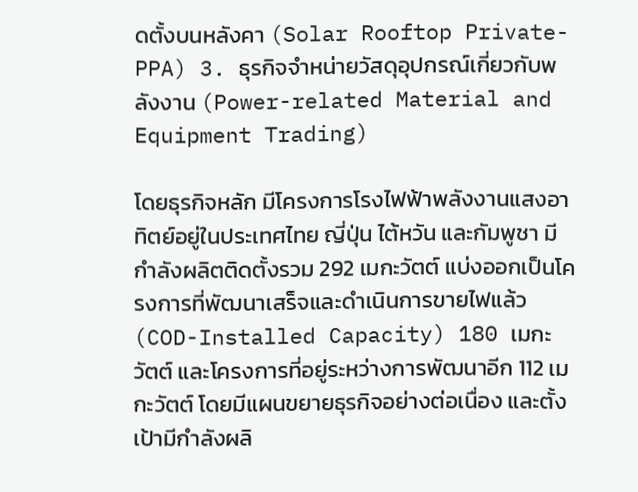ดตั้งบนหลังคา (Solar Rooftop Private-PPA) 3. ธุรกิจจำหน่ายวัสดุอุปกรณ์เกี่ยวกับพลังงาน (Power-related Material and Equipment Trading)

โดยธุรกิจหลัก มีโครงการโรงไฟฟ้าพลังงานแสงอาทิตย์อยู่ในประเทศไทย ญี่ปุ่น ไต้หวัน และกัมพูชา มีกำลังผลิตติดตั้งรวม 292 เมกะวัตต์ แบ่งออกเป็นโครงการที่พัฒนาเสร็จและดำเนินการขายไฟแล้ว (COD-Installed Capacity) 180 เมกะวัตต์ และโครงการที่อยู่ระหว่างการพัฒนาอีก 112 เมกะวัตต์ โดยมีแผนขยายธุรกิจอย่างต่อเนื่อง และตั้งเป้ามีกำลังผลิ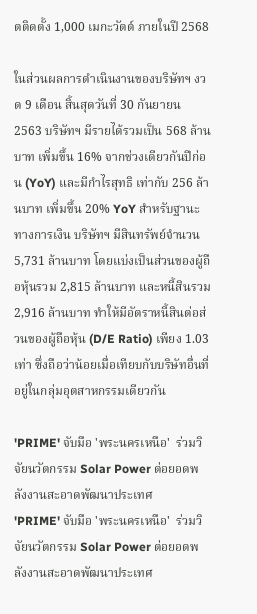ตติดตั้ง 1,000 เมกะวัตต์ ภายในปี 2568

ในส่วนผลการดำเนินงานของบริษัทฯ งวด 9 เดือน สิ้นสุดวันที่ 30 กันยายน 2563 บริษัทฯ มีรายได้รวมเป็น 568 ล้านบาท เพิ่มขึ้น 16% จากช่วงเดียวกันปีก่อน (YoY) และมีกำไรสุทธิ เท่ากับ 256 ล้านบาท เพิ่มขึ้น 20% YoY สำหรับฐานะทางการเงิน บริษัทฯ มีสินทรัพย์จำนวน 5,731 ล้านบาท โดยแบ่งเป็นส่วนของผู้ถือหุ้นรวม 2,815 ล้านบาท และหนี้สินรวม 2,916 ล้านบาท ทำให้มีอัตราหนี้สินต่อส่วนของผู้ถือหุ้น (D/E Ratio) เพียง 1.03 เท่า ซึ่งถือว่าน้อยเมื่อเทียบกับบริษัทอื่นที่อยู่ในกลุ่มอุตสาหกรรมเดียวกัน

'PRIME' จับมือ 'พระนครเหนือ'  ร่วมวิจัยนวัตกรรม Solar Power ต่อยอดพลังงานสะอาดพัฒนาประเทศ
'PRIME' จับมือ 'พระนครเหนือ'  ร่วมวิจัยนวัตกรรม Solar Power ต่อยอดพลังงานสะอาดพัฒนาประเทศ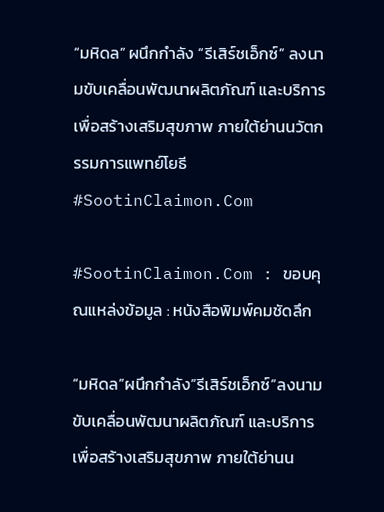“มหิดล” ผนึกกําลัง “รีเสิร์ชเอ็กซ์” ลงนามขับเคลื่อนพัฒนาผลิตภัณฑ์ และบริการเพื่อสร้างเสริมสุขภาพ ภายใต้ย่านนวัตกรรมการแพทย์โยธี #SootinClaimon.Com

#SootinClaimon.Com : ขอบคุณแหล่งข้อมูล : หนังสือพิมพ์คมชัดลึก

“มหิดล”ผนึกกําลัง”รีเสิร์ชเอ็กซ์”ลงนามขับเคลื่อนพัฒนาผลิตภัณฑ์ และบริการเพื่อสร้างเสริมสุขภาพ ภายใต้ย่านน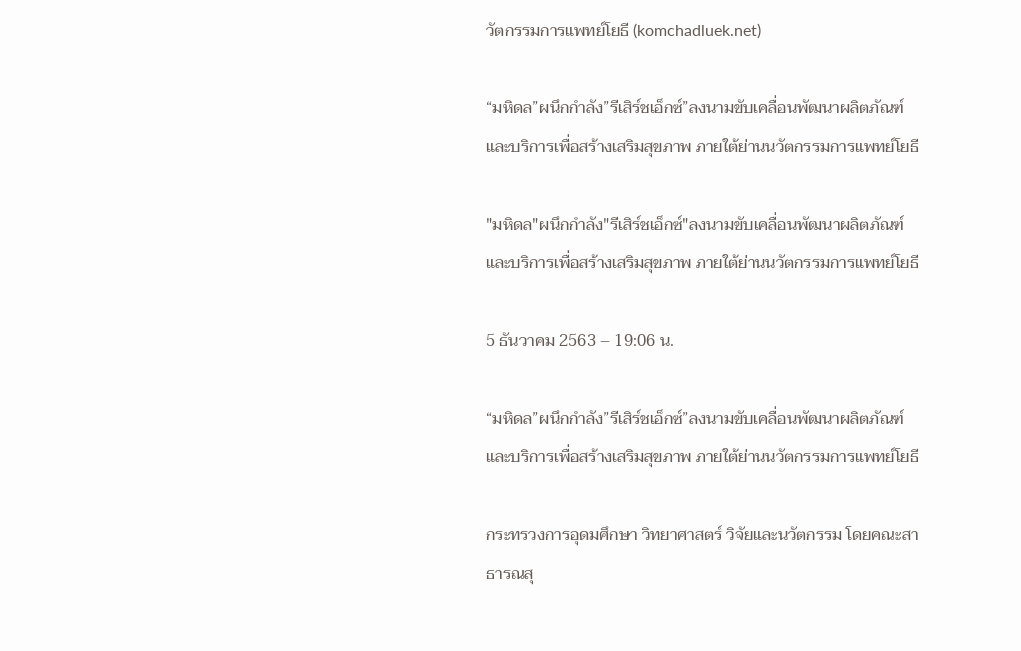วัตกรรมการแพทย์โยธี (komchadluek.net)

“มหิดล”ผนึกกําลัง”รีเสิร์ชเอ็กซ์”ลงนามขับเคลื่อนพัฒนาผลิตภัณฑ์ และบริการเพื่อสร้างเสริมสุขภาพ ภายใต้ย่านนวัตกรรมการแพทย์โยธี

"มหิดล"ผนึกกําลัง"รีเสิร์ชเอ็กซ์"ลงนามขับเคลื่อนพัฒนาผลิตภัณฑ์ และบริการเพื่อสร้างเสริมสุขภาพ ภายใต้ย่านนวัตกรรมการแพทย์โยธี

5 ธันวาคม 2563 – 19:06 น.

“มหิดล”ผนึกกําลัง”รีเสิร์ชเอ็กซ์”ลงนามขับเคลื่อนพัฒนาผลิตภัณฑ์ และบริการเพื่อสร้างเสริมสุขภาพ ภายใต้ย่านนวัตกรรมการแพทย์โยธี

กระทรวงการอุดมศึกษา วิทยาศาสตร์ วิจัยและนวัตกรรม โดยคณะสาธารณสุ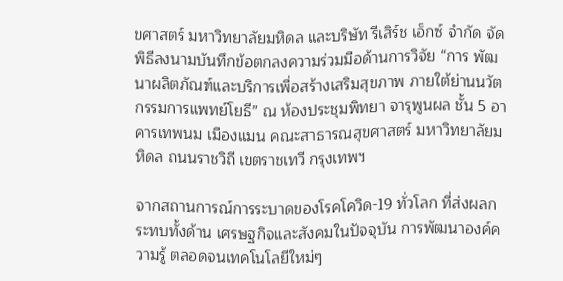ขศาสตร์ มหาวิทยาลัยมหิดล และบริษัท รีเสิร์ช เอ็กซ์ จํากัด จัดพิธีลงนามบันทึกข้อตกลงความร่วมมือด้านการวิจัย “การ พัฒนาผลิตภัณฑ์และบริการเพื่อสร้างเสริมสุขภาพ ภายใต้ย่านนวัตกรรมการแพทย์โยธี” ณ ห้องประชุมพิทยา จารุพูนผล ชั้น 5 อาคารเทพนม เมืองแมน คณะสาธารณสุขศาสตร์ มหาวิทยาลัยมหิดล ถนนราชวิถี เขตราชเทวี กรุงเทพฯ

จากสถานการณ์การระบาดของโรคโควิด-19 ทั่วโลก ที่ส่งผลกระทบทั้งด้าน เศรษฐกิจและสังคมในปัจจุบัน การพัฒนาองค์ความรู้ ตลอดจนเทคโนโลยีใหม่ๆ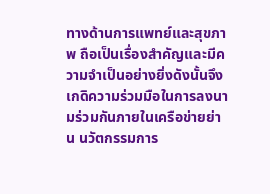ทางด้านการแพทย์และสุขภาพ ถือเป็นเรื่องสําคัญและมีความจําเป็นอย่างยิ่งดังนั้นจึงเกดิความร่วมมือในการลงนามร่วมกันภายในเครือข่ายย่าน นวัตกรรมการ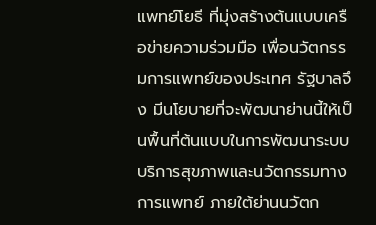แพทย์โยธี ที่มุ่งสร้างต้นแบบเครือข่ายความร่วมมือ เพื่อนวัตกรรมการแพทย์ของประเทศ รัฐบาลจึง มีนโยบายที่จะพัฒนาย่านนี้ให้เป็นพื้นที่ต้นแบบในการพัฒนาระบบบริการสุขภาพและนวัตกรรมทางการแพทย์ ภายใต้ย่านนวัตก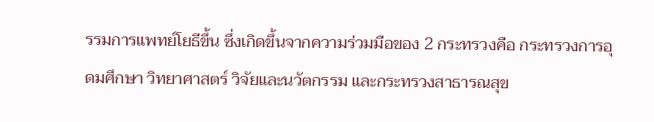รรมการแพทย์โยธีขึ้น ซึ่งเกิดขึ้นจากความร่วมมือของ 2 กระทรวงคือ กระทรวงการอุดมศึกษา วิทยาศาสตร์ วิจัยและนวัตกรรม และกระทรวงสาธารณสุข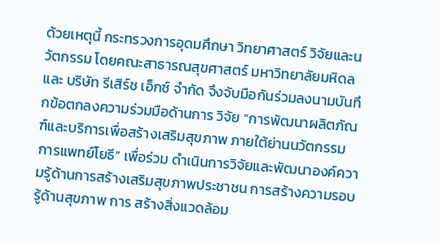ด้วยเหตุนี้ กระทรวงการอุดมศึกษา วิทยาศาสตร์ วิจัยและนวัตกรรม โดยคณะสาธารณสุขศาสตร์ มหาวิทยาลัยมหิดล และ บริษัท รีเสิร์ช เอ็กซ์ จํากัด จึงจับมือกันร่วมลงนามบันทึกข้อตกลงความร่วมมือด้านการ วิจัย “การพัฒนาผลิตภัณฑ์และบริการเพื่อสร้างเสริมสุขภาพ ภายใต้ย่านนวัตกรรมการแพทย์โยธี” เพื่อร่วม ดําเนินการวิจัยและพัฒนาองค์ความรู้ด้านการสร้างเสริมสุขภาพประชาชน การสร้างความรอบรู้ด้านสุขภาพ การ สร้างสิ่งแวดล้อม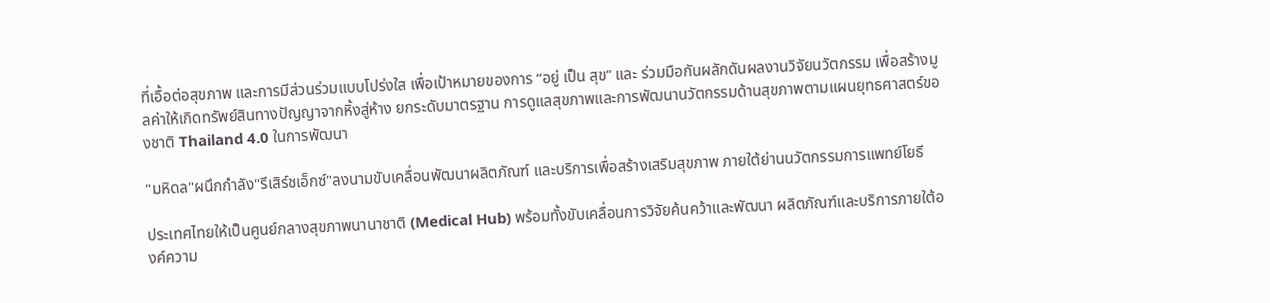ที่เอื้อต่อสุขภาพ และการมีส่วนร่วมแบบโปร่งใส เพื่อเป้าหมายของการ “อยู่ เป็น สุข” และ ร่วมมือกันผลักดันผลงานวิจัยนวัตกรรม เพื่อสร้างมูลค่าให้เกิดทรัพย์สินทางปัญญาจากหิ้งสู่ห้าง ยกระดับมาตรฐาน การดูแลสุขภาพและการพัฒนานวัตกรรมด้านสุขภาพตามแผนยุทธศาสตร์ของชาติ Thailand 4.0 ในการพัฒนา

"มหิดล"ผนึกกําลัง"รีเสิร์ชเอ็กซ์"ลงนามขับเคลื่อนพัฒนาผลิตภัณฑ์ และบริการเพื่อสร้างเสริมสุขภาพ ภายใต้ย่านนวัตกรรมการแพทย์โยธี

ประเทศไทยให้เป็นศูนย์กลางสุขภาพนานาชาติ (Medical Hub) พร้อมทั้งขับเคลื่อนการวิจัยค้นคว้าและพัฒนา ผลิตภัณฑ์และบริการภายใต้องค์ความ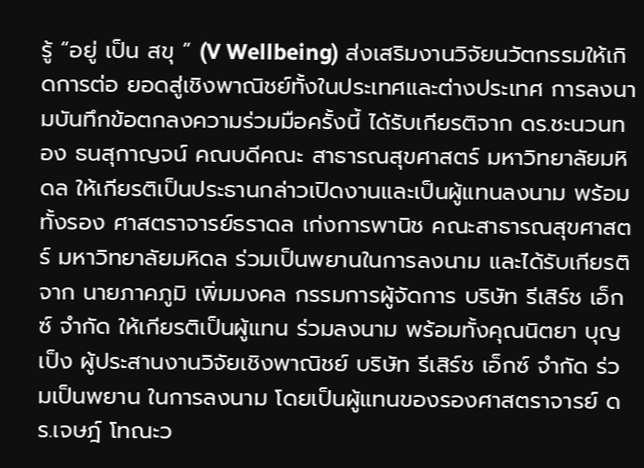รู้ “อยู่ เป็น สขุ ” (V Wellbeing) ส่งเสริมงานวิจัยนวัตกรรมให้เกิดการต่อ ยอดสู่เชิงพาณิชย์ทั้งในประเทศและต่างประเทศ การลงนามบันทึกข้อตกลงความร่วมมือครั้งนี้ ได้รับเกียรติจาก ดร.ชะนวนทอง ธนสุกาญจน์ คณบดีคณะ สาธารณสุขศาสตร์ มหาวิทยาลัยมหิดล ให้เกียรติเป็นประธานกล่าวเปิดงานและเป็นผู้แทนลงนาม พร้อมทั้งรอง ศาสตราจารย์ธราดล เก่งการพานิช คณะสาธารณสุขศาสตร์ มหาวิทยาลัยมหิดล ร่วมเป็นพยานในการลงนาม และได้รับเกียรติจาก นายภาคภูมิ เพิ่มมงคล กรรมการผู้จัดการ บริษัท รีเสิร์ช เอ็กซ์ จํากัด ให้เกียรติเป็นผู้แทน ร่วมลงนาม พร้อมทั้งคุณนิตยา บุญเป็ง ผู้ประสานงานวิจัยเชิงพาณิชย์ บริษัท รีเสิร์ช เอ็กซ์ จํากัด ร่วมเป็นพยาน ในการลงนาม โดยเป็นผู้แทนของรองศาสตราจารย์ ดร.เจษฎ์ โทณะว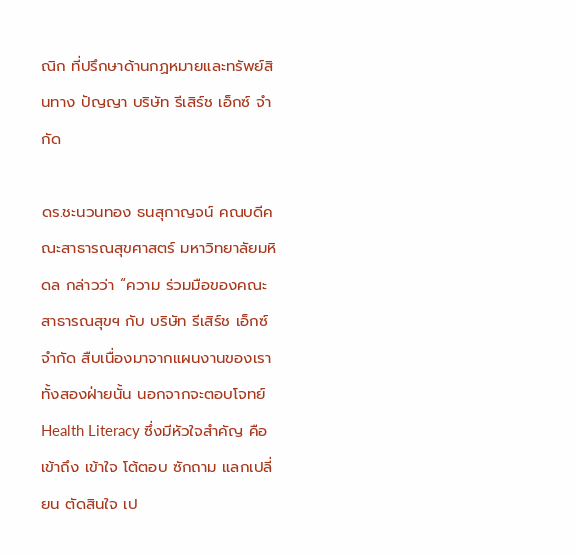ณิก ที่ปรึกษาด้านกฏหมายและทรัพย์สินทาง ปัญญา บริษัท รีเสิร์ช เอ็กซ์ จํากัด

ดร.ชะนวนทอง ธนสุกาญจน์ คณบดีคณะสาธารณสุขศาสตร์ มหาวิทยาลัยมหิดล กล่าวว่า “ความ ร่วมมือของคณะสาธารณสุขฯ กับ บริษัท รีเสิร์ช เอ็กซ์ จํากัด สืบเนื่องมาจากแผนงานของเราทั้งสองฝ่ายนั้น นอกจากจะตอบโจทย์ Health Literacy ซึ่งมีหัวใจสําคัญ คือ เข้าถึง เข้าใจ โต้ตอบ ซักถาม แลกเปลี่ยน ตัดสินใจ เป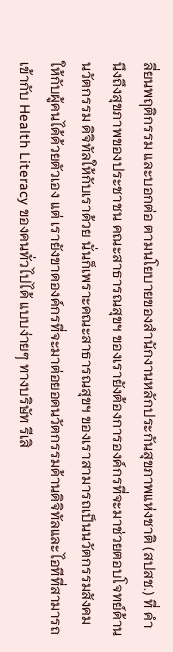ลี่ยนพฤติกรรม และบอกต่อ ตามนโยบายของสํานักงานหลักประกันสุขภาพแห่งชาติ (สปสช.) ที่ คํานึงถึงสุขภาพของประชาชน คณะสาธารณสุขฯ ของเรายังต้องการองค์กรที่จะมาช่วยตอบโจทย์ด้านนวัตกรรม ดิจิทัลให้กับเราด้วย นั่นก็เพราะคณะสาธารณสุขฯ ของเราสามารถเป็นนวัตกรรมสังคมให้กับผู้คนได้ด้วยตัวเอง แต่ เรายังขาดองค์กรที่จะมาต่อยอดนวัตกรรมด้านดิจิทัลและไอทีที่สามารถเข้ากับ Health Literacy ของคนทั่วไปได้ แบบง่ายๆ ทางบริษัท รีเสิ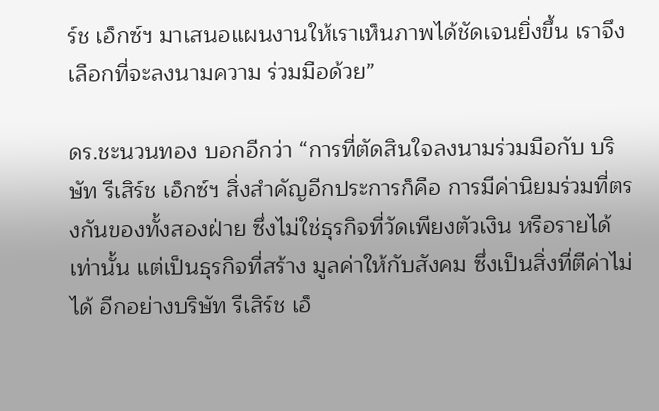ร์ช เอ็กซ์ฯ มาเสนอแผนงานให้เราเห็นภาพได้ชัดเจนยิ่งขึ้น เราจึงเลือกที่จะลงนามความ ร่วมมือด้วย”

ดร.ชะนวนทอง บอกอีกว่า “การที่ตัดสินใจลงนามร่วมมือกับ บริษัท รีเสิร์ช เอ็กซ์ฯ สิ่งสําคัญอีกประการก็คือ การมีค่านิยมร่วมที่ตรงกันของทั้งสองฝ่าย ซึ่งไม่ใช่ธุรกิจที่วัดเพียงตัวเงิน หรือรายได้เท่านั้น แต่เป็นธุรกิจที่สร้าง มูลค่าให้กับสังคม ซึ่งเป็นสิ่งที่ตีค่าไม่ได้ อีกอย่างบริษัท รีเสิร์ช เอ็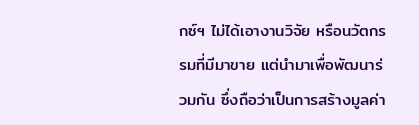กซ์ฯ ไม่ได้เอางานวิจัย หรือนวัตกรรมที่มีมาขาย แต่นํามาเพื่อพัฒนาร่วมกัน ซึ่งถือว่าเป็นการสร้างมูลค่า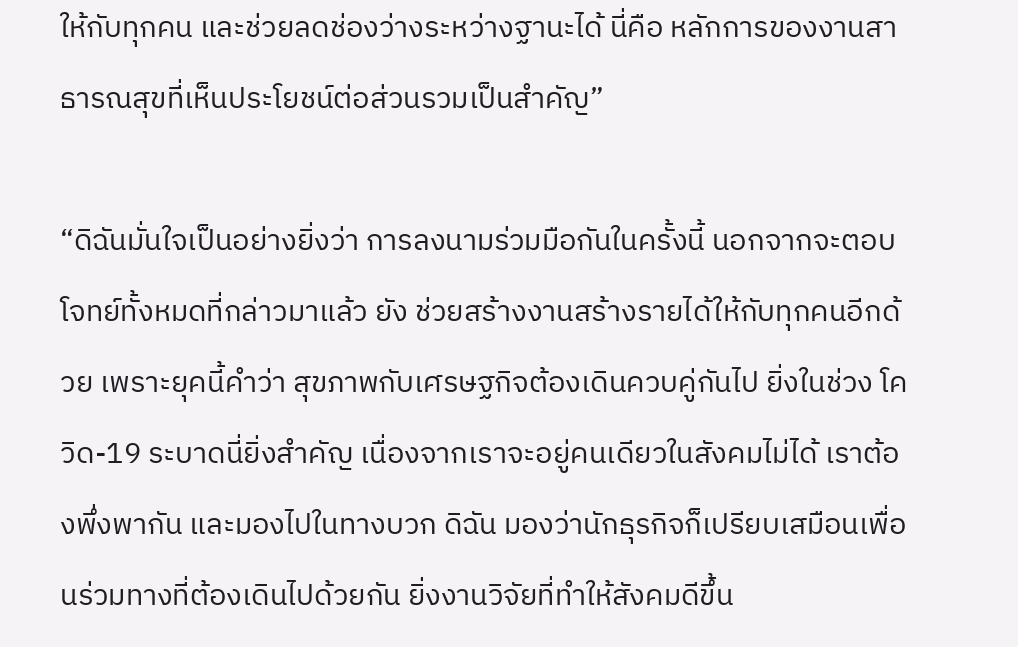ให้กับทุกคน และช่วยลดช่องว่างระหว่างฐานะได้ นี่คือ หลักการของงานสาธารณสุขที่เห็นประโยชน์ต่อส่วนรวมเป็นสําคัญ”

“ดิฉันมั่นใจเป็นอย่างยิ่งว่า การลงนามร่วมมือกันในครั้งนี้ นอกจากจะตอบโจทย์ทั้งหมดที่กล่าวมาแล้ว ยัง ช่วยสร้างงานสร้างรายได้ให้กับทุกคนอีกด้วย เพราะยุคนี้คําว่า สุขภาพกับเศรษฐกิจต้องเดินควบคู่กันไป ยิ่งในช่วง โควิด-19 ระบาดนี่ยิ่งสําคัญ เนื่องจากเราจะอยู่คนเดียวในสังคมไม่ได้ เราต้องพึ่งพากัน และมองไปในทางบวก ดิฉัน มองว่านักธุรกิจก็เปรียบเสมือนเพื่อนร่วมทางที่ต้องเดินไปด้วยกัน ยิ่งงานวิจัยที่ทําให้สังคมดีขึ้น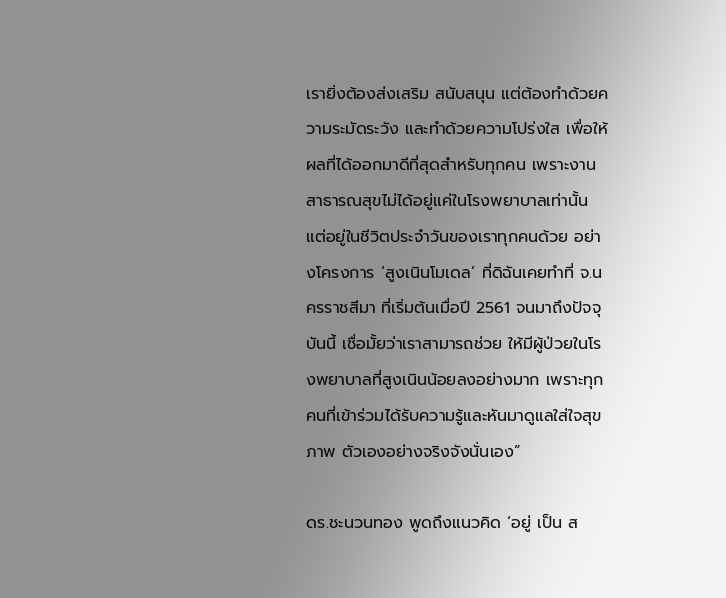เรายิ่งต้องส่งเสริม สนับสนุน แต่ต้องทําด้วยความระมัดระวัง และทําด้วยความโปร่งใส เพื่อให้ผลที่ได้ออกมาดีที่สุดสําหรับทุกคน เพราะงานสาธารณสุขไม่ได้อยู่แค่ในโรงพยาบาลเท่านั้น แต่อยู่ในชีวิตประจําวันของเราทุกคนด้วย อย่างโครงการ ‘สูงเนินโมเดล’ ที่ดิฉันเคยทําที่ จ.นครราชสีมา ที่เริ่มต้นเมื่อปี 2561 จนมาถึงปัจจุบันนี้ เชื่อมั้ยว่าเราสามารถช่วย ให้มีผู้ป่วยในโรงพยาบาลที่สูงเนินน้อยลงอย่างมาก เพราะทุกคนที่เข้าร่วมได้รับความรู้และหันมาดูแลใส่ใจสุขภาพ ตัวเองอย่างจริงจังนั่นเอง”

ดร.ชะนวนทอง พูดถึงแนวคิด ‘อยู่ เป็น ส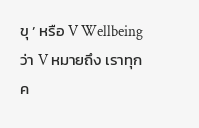ขุ ’ หรือ V Wellbeing ว่า V หมายถึง เราทุกค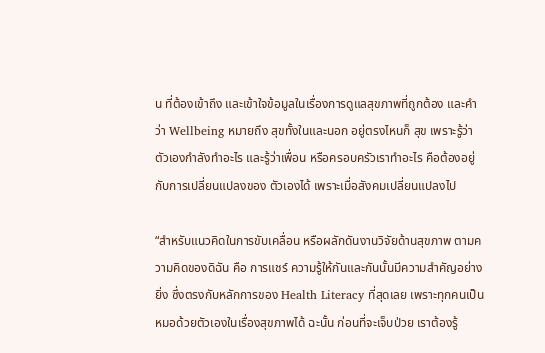น ที่ต้องเข้าถึง และเข้าใจข้อมูลในเรื่องการดูแลสุขภาพที่ถูกต้อง และคําว่า Wellbeing หมายถึง สุขทั้งในและนอก อยู่ตรงไหนก็ สุข เพราะรู้ว่าตัวเองกําลังทําอะไร และรู้ว่าเพื่อน หรือครอบครัวเราทําอะไร คือต้องอยู่กับการเปลี่ยนแปลงของ ตัวเองได้ เพราะเมื่อสังคมเปลี่ยนแปลงไป

“สําหรับแนวคิดในการขับเคลื่อน หรือผลักดันงานวิจัยด้านสุขภาพ ตามความคิดของดิฉัน คือ การแชร์ ความรู้ให้กันและกันนั้นมีความสําคัญอย่างยิ่ง ซึ่งตรงกับหลักการของ Health Literacy ที่สุดเลย เพราะทุกคนเป็น หมอด้วยตัวเองในเรื่องสุขภาพได้ ฉะนั้น ก่อนที่จะเจ็บป่วย เราต้องรู้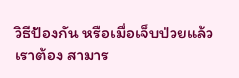วิธีป้องกัน หรือเมื่อเจ็บป่วยแล้ว เราต้อง สามาร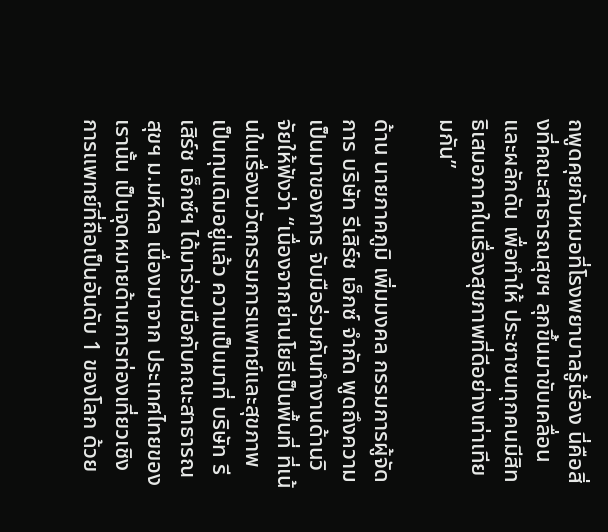ถพูดคุยกับหมอที่โรงพยาบาลรู้เรื่อง นี่คือสิ่งที่คณะสาธารณสุขฯ ลุกขึ้นมาขับเคลื่อนและผลักดัน เพื่อทําให้ ประชาชนทุกคนมีสิทธิเสมอภาคในเรื่องสุขภาพที่ดีอย่างเท่าเทียมกัน”

ด้าน นายภาคภูมิ เพิ่มมงคล กรรมการผู้จัดการ บริษัท รีเสิร์ช เอ็กซ์ จํากัด พูดถึงความเป็นมาของการ จับมือร่วมกันทํางานด้านวิจัยให้ฟังว่า “เนื่องจากย่านโยธีเป็นพื้นที่ ที่เน้นในเรื่องนวัตกรรมการแพทย์และสุขภาพ เป็นทุนเดิมอยู่แล้ว ความเป็นมาที่ บริษัท รีเสิร์ช เอ็กซ์ฯ ได้มาร่วมมือกับคณะสาธารณสุขฯ ม.มหิดล เนื่องมาจาก ประเทศไทยของเรานั้น เป็นจุดหมายด้านการท่องเที่ยวเชิงการแพทย์ที่ถือเป็นอันดับ 1 ของโลก ด้วย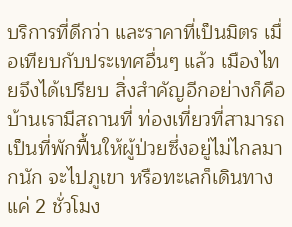บริการที่ดีกว่า และราคาที่เป็นมิตร เมื่อเทียบกับประเทศอื่นๆ แล้ว เมืองไทยจึงได้เปรียบ สิ่งสําคัญอีกอย่างก็คือ บ้านเรามีสถานที่ ท่องเที่ยวที่สามารถเป็นที่พักฟื้นให้ผู้ป่วยซึ่งอยู่ไม่ไกลมากนัก จะไปภูเขา หรือทะเลก็เดินทางแค่ 2 ชั่วโมง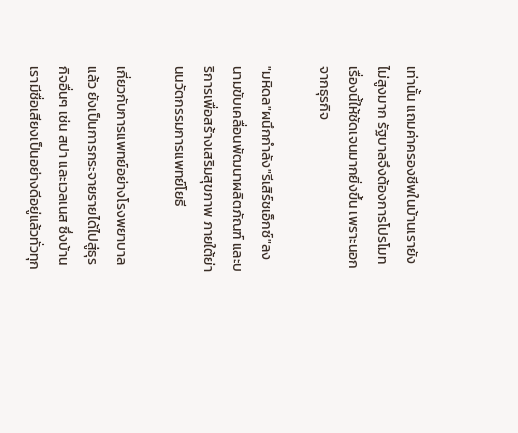เท่านั้น แถมค่าครองชีพในบ้านเรายังไม่สูงมาก รัฐบาลจึงต้องการโปรโมทเรื่องนี้ให้ชัดเจนมากยิ่งขึ้น เพราะนอกจากธุรกิจ

"มหิดล"ผนึกกําลัง"รีเสิร์ชเอ็กซ์"ลงนามขับเคลื่อนพัฒนาผลิตภัณฑ์ และบริการเพื่อสร้างเสริมสุขภาพ ภายใต้ย่านนวัตกรรมการแพทย์โยธี

เกี่ยวกับการแพทย์อย่างโรงพยาบาลแล้ว ยังเป็นการกระจายรายได้ไปสู่ธุรกิจอื่นๆ เช่น สปา และเวลเนส ซึ่งบ้าน เรามีชื่อเสียงเป็นอย่างดีอยู่แล้วทั่วทุก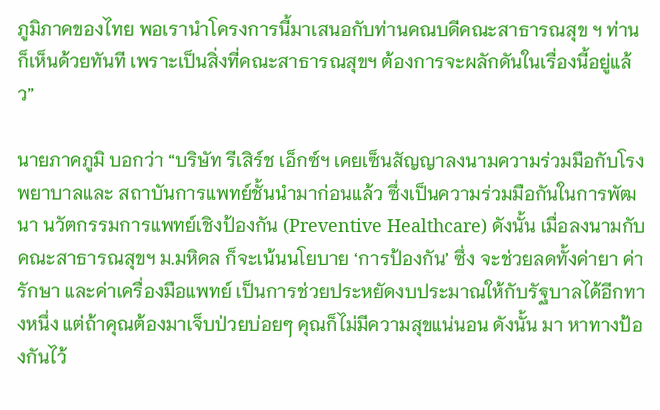ภูมิภาคของไทย พอเรานําโครงการนี้มาเสนอกับท่านคณบดีคณะสาธารณสุข ฯ ท่านก็เห็นด้วยทันที เพราะเป็นสิ่งที่คณะสาธารณสุขฯ ต้องการจะผลักดันในเรื่องนี้อยู่แล้ว”

นายภาคภูมิ บอกว่า “บริษัท รีเสิร์ช เอ็กซ์ฯ เคยเซ็นสัญญาลงนามความร่วมมือกับโรงพยาบาลและ สถาบันการแพทย์ชั้นนํามาก่อนแล้ว ซึ่งเป็นความร่วมมือกันในการพัฒนา นวัตกรรมการแพทย์เชิงป้องกัน (Preventive Healthcare) ดังนั้น เมื่อลงนามกับคณะสาธารณสุขฯ ม.มหิดล ก็จะเน้นนโยบาย ‘การป้องกัน’ ซึ่ง จะช่วยลดทั้งค่ายา ค่ารักษา และค่าเครื่องมือแพทย์ เป็นการช่วยประหยัดงบประมาณให้กับรัฐบาลได้อีกทางหนึ่ง แต่ถ้าคุณต้องมาเจ็บป่วยบ่อยๆ คุณก็ไม่มีความสุขแน่นอน ดังนั้น มา หาทางป้องกันไว้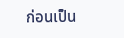ก่อนเป็น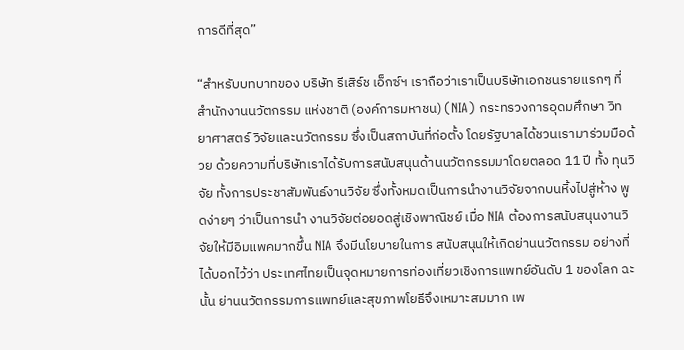การดีที่สุด”

“สําหรับบทบาทของ บริษัท รีเสิร์ช เอ็กซ์ฯ เราถือว่าเราเป็นบริษัทเอกชนรายแรกๆ ที่สํานักงานนวัตกรรม แห่งชาติ (องค์การมหาชน) (NIA) กระทรวงการอุดมศึกษา วิทยาศาสตร์ วิจัยและนวัตกรรม ซึ่งเป็นสถาบันที่ก่อตั้ง โดยรัฐบาลได้ชวนเรามาร่วมมือด้วย ด้วยความที่บริษัทเราได้รับการสนับสนุนด้านนวัตกรรมมาโดยตลอด 11 ปี ทั้ง ทุนวิจัย ทั้งการประชาสัมพันธ์งานวิจัย ซึ่งทั้งหมดเป็นการนํางานวิจัยจากบนหิ้งไปสู่ห้าง พูดง่ายๆ ว่าเป็นการนํา งานวิจัยต่อยอดสู่เชิงพาณิชย์ เมื่อ NIA ต้องการสนับสนุนงานวิจัยให้มีอิมแพคมากขึ้น NIA จึงมีนโยบายในการ สนับสนุนให้เกิดย่านนวัตกรรม อย่างที่ได้บอกไว้ว่า ประเทศไทยเป็นจุดหมายการท่องเที่ยวเชิงการแพทย์อันดับ 1 ของโลก ฉะนั้น ย่านนวัตกรรมการแพทย์และสุขภาพโยธีจึงเหมาะสมมาก เพ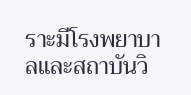ราะมีโรงพยาบาลและสถาบันวิ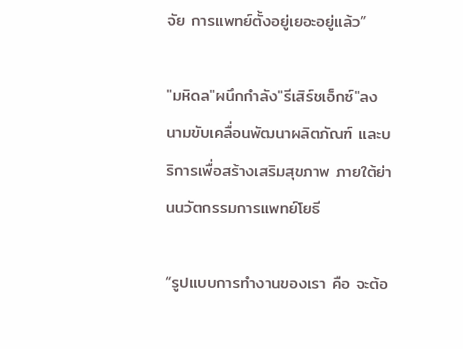จัย การแพทย์ตั้งอยู่เยอะอยู่แล้ว”

"มหิดล"ผนึกกําลัง"รีเสิร์ชเอ็กซ์"ลงนามขับเคลื่อนพัฒนาผลิตภัณฑ์ และบริการเพื่อสร้างเสริมสุขภาพ ภายใต้ย่านนวัตกรรมการแพทย์โยธี

“รูปแบบการทํางานของเรา คือ จะต้อ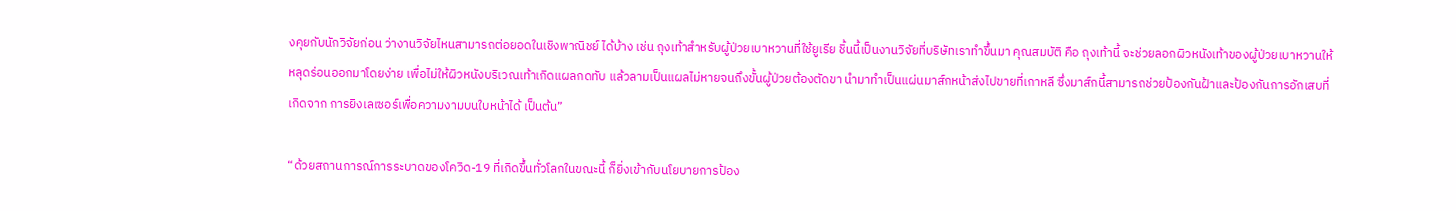งคุยกับนักวิจัยก่อน ว่างานวิจัยไหนสามารถต่อยอดในเชิงพาณิชย์ ได้บ้าง เช่น ถุงเท้าสําหรับผู้ป่วยเบาหวานที่ใช้ยูเรีย ชิ้นนี้เป็นงานวิจัยที่บริษัทเราทําขึ้นมา คุณสมบัติ คือ ถุงเท้านี้ จะช่วยลอกผิวหนังเท้าของผู้ป่วยเบาหวานให้หลุดร่อนออกมาโดยง่าย เพื่อไม่ให้ผิวหนังบริเวณเท้าเกิดแผลกดทับ แล้วลามเป็นแผลไม่หายจนถึงขั้นผู้ป่วยต้องตัดขา นํามาทําเป็นแผ่นมาส์กหน้าส่งไปขายที่เกาหลี ซึ่งมาส์กนี้สามารถช่วยป้องกันฝ้าและป้องกันการอักเสบที่เกิดจาก การยิงเลเซอร์เพื่อความงามบนใบหน้าได้ เป็นต้น”

“ด้วยสถานการณ์การระบาดของโควิด-19 ที่เกิดขึ้นทั่วโลกในขณะนี้ ก็ยิ่งเข้ากับนโยบายการป้อง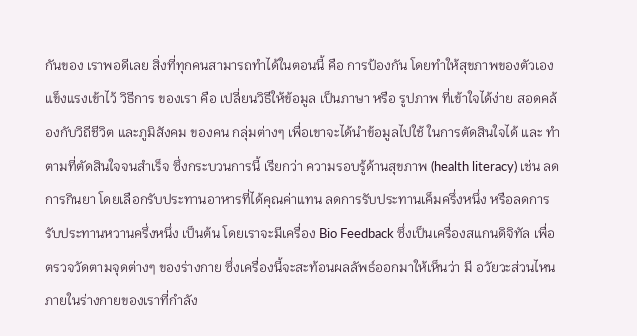กันของ เราพอดีเลย สิ่งที่ทุกคนสามารถทําได้ในตอนนี้ คือ การป้องกัน โดยทําให้สุขภาพของตัวเองแข็งแรงเข้าไว้ วิธีการ ของเรา คือ เปลี่ยนวิธีให้ข้อมูล เป็นภาษา หรือ รูปภาพ ที่เข้าใจได้ง่าย สอดคล้องกับวิถีชีวิต และภูมิสังคม ของคน กลุ่มต่างๆ เพื่อเขาจะได้นําข้อมูลไปใช้ ในการตัดสินใจได้ และ ทําตามที่ตัดสินใจจนสําเร็จ ซึ่งกระบวนการนี้ เรียกว่า ความรอบรู้ด้านสุขภาพ (health literacy) เช่น ลดการกินยา โดยเลือกรับประทานอาหารที่ได้คุณค่าแทน ลดการรับประทานเค็มครึ่งหนึ่ง หรือลดการรับประทานหวานครึ่งหนึ่ง เป็นต้น โดยเราจะมีเครื่อง Bio Feedback ซึ่งเป็นเครื่องสแกนดิจิทัล เพื่อตรวจวัดตามจุดต่างๆ ของร่างกาย ซึ่งเครื่องนี้จะสะท้อนผลลัพธ์ออกมาให้เห็นว่า มี อวัยวะส่วนไหนภายในร่างกายของเราที่กําลัง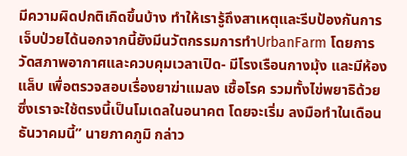มีความผิดปกติเกิดขึ้นบ้าง ทําให้เรารู้ถึงสาเหตุและรีบป้องกันการ เจ็บป่วยได้นอกจากนี้ยังมีนวัตกรรมการทําUrbanFarm โดยการวัดสภาพอากาศและควบคุมเวลาเปิด- มีโรงเรือนกางมุ้ง และมีห้อง แล็บ เพื่อตรวจสอบเรื่องยาฆ่าแมลง เชื้อโรค รวมทั้งไข่พยาธิด้วย ซึ่งเราจะใช้ตรงนี้เป็นโมเดลในอนาคต โดยจะเริ่ม ลงมือทําในเดือนธันวาคมนี้” นายภาคภูมิ กล่าว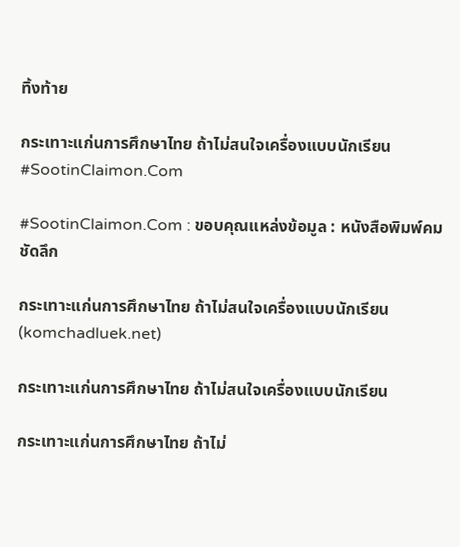ทิ้งท้าย

กระเทาะแก่นการศึกษาไทย ถ้าไม่สนใจเครื่องแบบนักเรียน #SootinClaimon.Com

#SootinClaimon.Com : ขอบคุณแหล่งข้อมูล : หนังสือพิมพ์คมชัดลึก

กระเทาะแก่นการศึกษาไทย ถ้าไม่สนใจเครื่องแบบนักเรียน (komchadluek.net)

กระเทาะแก่นการศึกษาไทย ถ้าไม่สนใจเครื่องแบบนักเรียน

กระเทาะแก่นการศึกษาไทย ถ้าไม่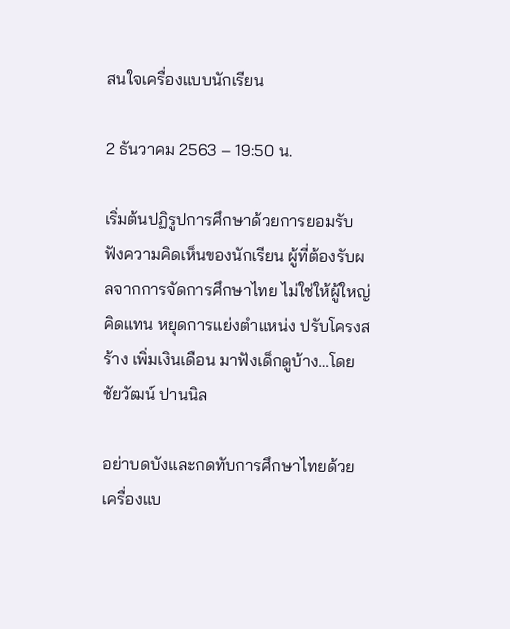สนใจเครื่องแบบนักเรียน

2 ธันวาคม 2563 – 19:50 น.

เริ่มต้นปฏิรูปการศึกษาด้วยการยอมรับฟังความคิดเห็นของนักเรียน ผู้ที่ต้องรับผลจากการจัดการศึกษาไทย ไม่ใช่ให้ผู้ใหญ่คิดแทน หยุดการแย่งตำแหน่ง ปรับโครงสร้าง เพิ่มเงินเดือน มาฟังเด็กดูบ้าง…โดยชัยวัฒน์ ปานนิล

อย่าบดบังและกดทับการศึกษาไทยด้วยเครื่องแบ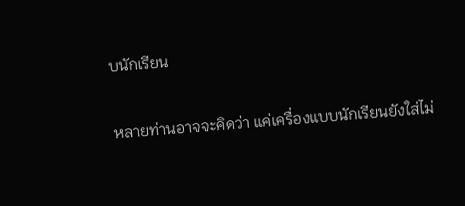บนักเรียน

หลายท่านอาจจะคิดว่า แค่เครื่องแบบนักเรียนยังใส่ไม่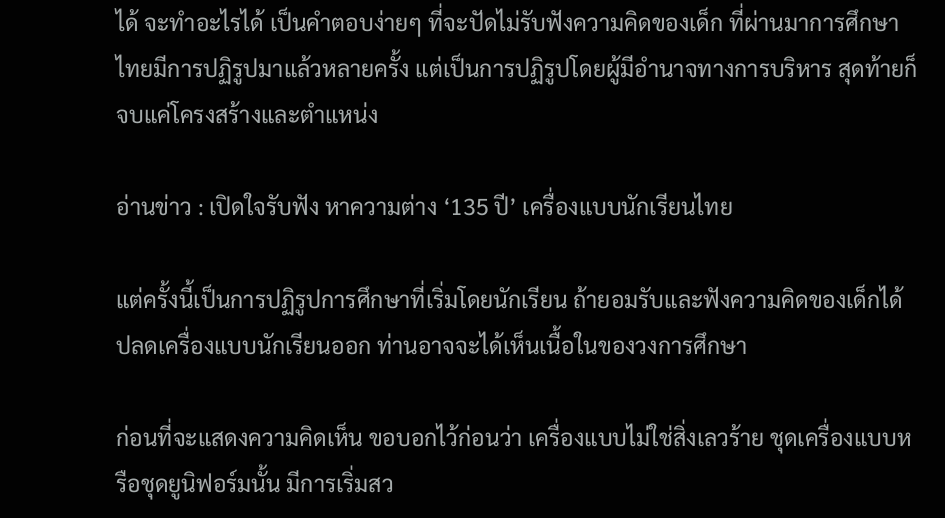ได้ จะทำอะไรได้ เป็นคำตอบง่ายๆ ที่จะปัดไม่รับฟังความคิดของเด็ก ที่ผ่านมาการศึกษาไทยมีการปฏิรูปมาแล้วหลายครั้ง แต่เป็นการปฏิรูปโดยผู้มีอำนาจทางการบริหาร สุดท้ายก็จบแค่โครงสร้างและตำแหน่ง

อ่านข่าว : เปิดใจรับฟัง หาความต่าง ‘135 ปี’ เครื่องแบบนักเรียนไทย

แต่ครั้งนี้เป็นการปฏิรูปการศึกษาที่เริ่มโดยนักเรียน ถ้ายอมรับและฟังความคิดของเด็กได้ ปลดเครื่องแบบนักเรียนออก ท่านอาจจะได้เห็นเนื้อในของวงการศึกษา

ก่อนที่จะแสดงความคิดเห็น ขอบอกไว้ก่อนว่า เครื่องแบบไม่ใช่สิ่งเลวร้าย ชุดเครื่องแบบหรือชุดยูนิฟอร์มนั้น มีการเริ่มสว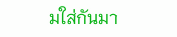มใส่กันมา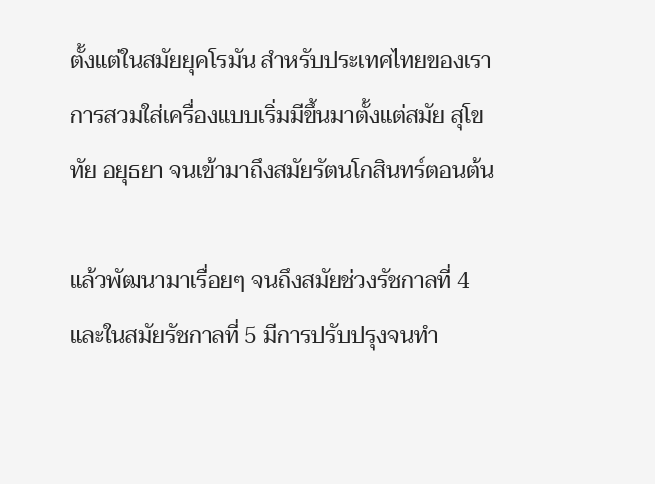ตั้งแต่ในสมัยยุคโรมัน สำหรับประเทศไทยของเราการสวมใส่เครื่องแบบเริ่มมีขึ้นมาตั้งแต่สมัย สุโขทัย อยุธยา จนเข้ามาถึงสมัยรัตนโกสินทร์ตอนต้น

แล้วพัฒนามาเรื่อยๆ จนถึงสมัยช่วงรัชกาลที่ 4 และในสมัยรัชกาลที่ 5 มีการปรับปรุงจนทำ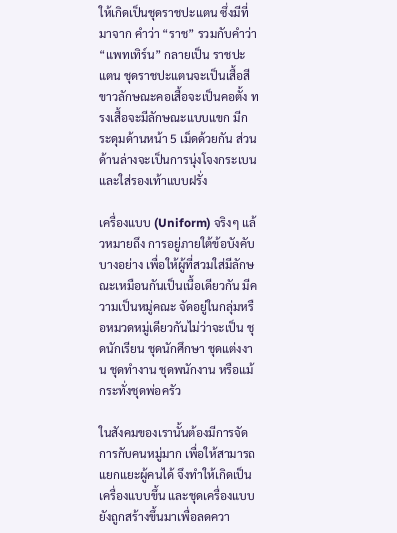ให้เกิดเป็นชุดราชปะแตน ซึ่งมีที่มาจาก คำว่า “ราช” รวมกับคำว่า “แพทเทิร์น” กลายเป็น ราชปะแตน ชุดราชปะแตนจะเป็นเสื้อสีขาวลักษณะคอเสื้อจะเป็นคอตั้ง ทรงเสื้อจะมีลักษณะแบบแขก มีกระดุมด้านหน้า 5 เม็ดด้วยกัน ส่วนด้านล่างจะเป็นการนุ่งโจงกระเบนและใส่รองเท้าแบบฝรั่ง

เครื่องแบบ (Uniform) จริงๆ แล้วหมายถึง การอยู่ภายใต้ข้อบังคับบางอย่าง เพื่อให้ผู้ที่สวมใส่มีลักษณะเหมือนกันเป็นเนื้อเดียวกัน มีความเป็นหมู่คณะ จัดอยู่ในกลุ่มหรือหมวดหมู่เดียวกันไม่ว่าจะเป็น ชุดนักเรียน ชุดนักศึกษา ชุดแต่งงาน ชุดทำงาน ชุดพนักงาน หรือแม้กระทั่งชุดพ่อครัว

ในสังคมของเรานั้นต้องมีการจัดการกับคนหมู่มาก เพื่อให้สามารถแยกแยะผู้คนได้ จึงทำให้เกิดเป็นเครื่องแบบขึ้น และชุดเครื่องแบบยังถูกสร้างขึ้นมาเพื่อลดควา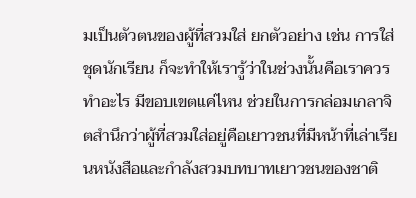มเป็นตัวตนของผู้ที่สวมใส่ ยกตัวอย่าง เช่น การใส่ชุดนักเรียน ก็จะทำให้เรารู้ว่าในช่วงนั้นคือเราควรทำอะไร มีขอบเขตแค่ไหน ช่วยในการกล่อมเกลาจิตสำนึกว่าผู้ที่สวมใส่อยู่คือเยาวชนที่มีหน้าที่เล่าเรียนหนังสือและกำลังสวมบทบาทเยาวชนของชาติ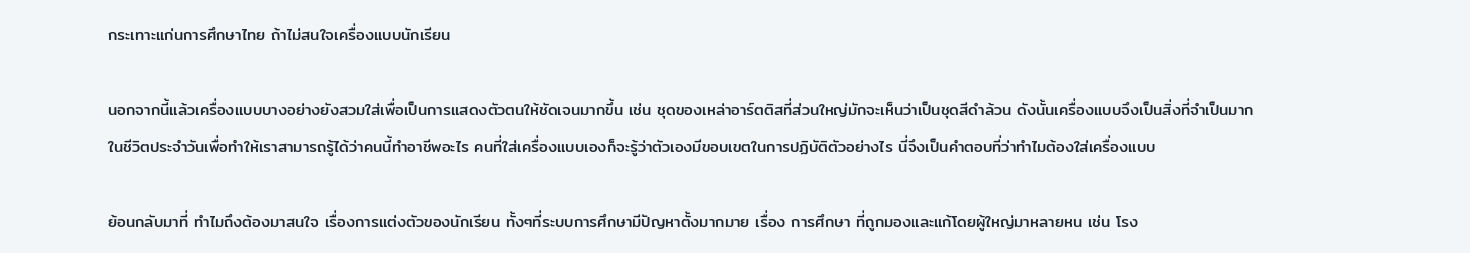กระเทาะแก่นการศึกษาไทย ถ้าไม่สนใจเครื่องแบบนักเรียน

นอกจากนี้แล้วเครื่องแบบบางอย่างยังสวมใส่เพื่อเป็นการแสดงตัวตนให้ชัดเจนมากขึ้น เช่น ชุดของเหล่าอาร์ตติสที่ส่วนใหญ่มักจะเห็นว่าเป็นชุดสีดำล้วน ดังนั้นเครื่องแบบจึงเป็นสิ่งที่จำเป็นมากในชีวิตประจำวันเพื่อทำให้เราสามารถรู้ได้ว่าคนนี้ทำอาชีพอะไร คนที่ใส่เครื่องแบบเองก็จะรู้ว่าตัวเองมีขอบเขตในการปฏิบัติตัวอย่างไร นี่จึงเป็นคำตอบที่ว่าทำไมต้องใส่เครื่องแบบ

ย้อนกลับมาที่ ทำไมถึงต้องมาสนใจ เรื่องการแต่งตัวของนักเรียน ทั้งๆที่ระบบการศึกษามีปัญหาตั้งมากมาย เรื่อง การศึกษา ที่ถูกมองและแก้โดยผู้ใหญ่มาหลายหน เช่น โรง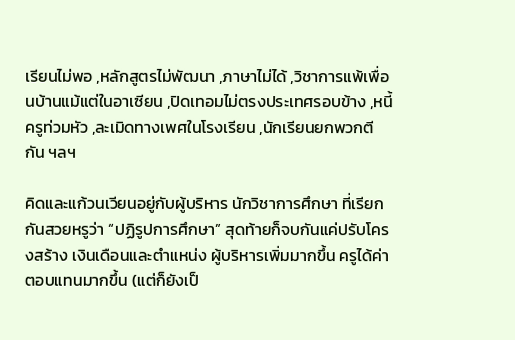เรียนไม่พอ ,หลักสูตรไม่พัฒนา ,ภาษาไม่ได้ ,วิชาการแพ้เพื่อนบ้านแม้แต่ในอาเซียน ,ปิดเทอมไม่ตรงประเทศรอบข้าง ,หนี้ครูท่วมหัว ,ละเมิดทางเพศในโรงเรียน ,นักเรียนยกพวกตีกัน ฯลฯ

คิดและแก้วนเวียนอยู่กับผู้บริหาร นักวิชาการศึกษา ที่เรียกกันสวยหรูว่า “ปฏิรูปการศึกษา” สุดท้ายก็จบกันแค่ปรับโครงสร้าง เงินเดือนและตำแหน่ง ผู้บริหารเพิ่มมากขึ้น ครูได้ค่าตอบแทนมากขึ้น (แต่ก็ยังเป็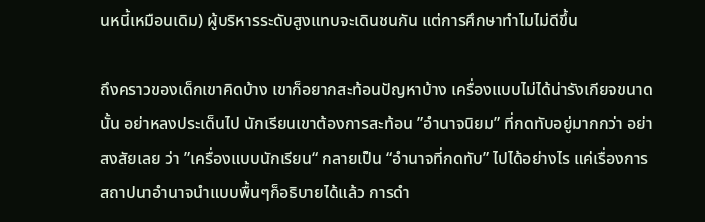นหนี้เหมือนเดิม) ผู้บริหารระดับสูงแทบจะเดินชนกัน แต่การศึกษาทำไมไม่ดีขึ้น

ถึงคราวของเด็กเขาคิดบ้าง เขาก็อยากสะท้อนปัญหาบ้าง เครื่องแบบไม่ได้น่ารังเกียจขนาดนั้น อย่าหลงประเด็นไป นักเรียนเขาต้องการสะท้อน ”อำนาจนิยม” ที่กดทับอยู่มากกว่า อย่าสงสัยเลย ว่า ”เครื่องแบบนักเรียน“ กลายเป็น “อำนาจที่กดทับ” ไปได้อย่างไร แค่เรื่องการสถาปนาอำนาจนำแบบพื้นๆก็อธิบายได้แล้ว การดำ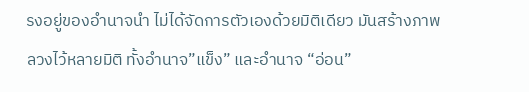รงอยู่ของอำนาจนำ ไม่ได้จัดการตัวเองด้วยมิติเดียว มันสร้างภาพลวงไว้หลายมิติ ทั้งอำนาจ”แข็ง” และอำนาจ “อ่อน”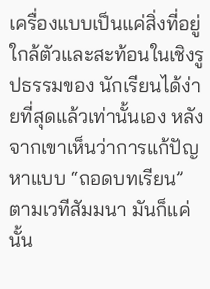เครื่องแบบเป็นแค่สิ่งที่อยู่ใกล้ตัวและสะท้อนในเชิงรูปธรรมของ นักเรียนได้ง่ายที่สุดแล้วเท่านั้นเอง หลังจากเขาเห็นว่าการแก้ปัญหาแบบ “ถอดบทเรียน” ตามเวทีสัมมนา มันก็แค่นั้น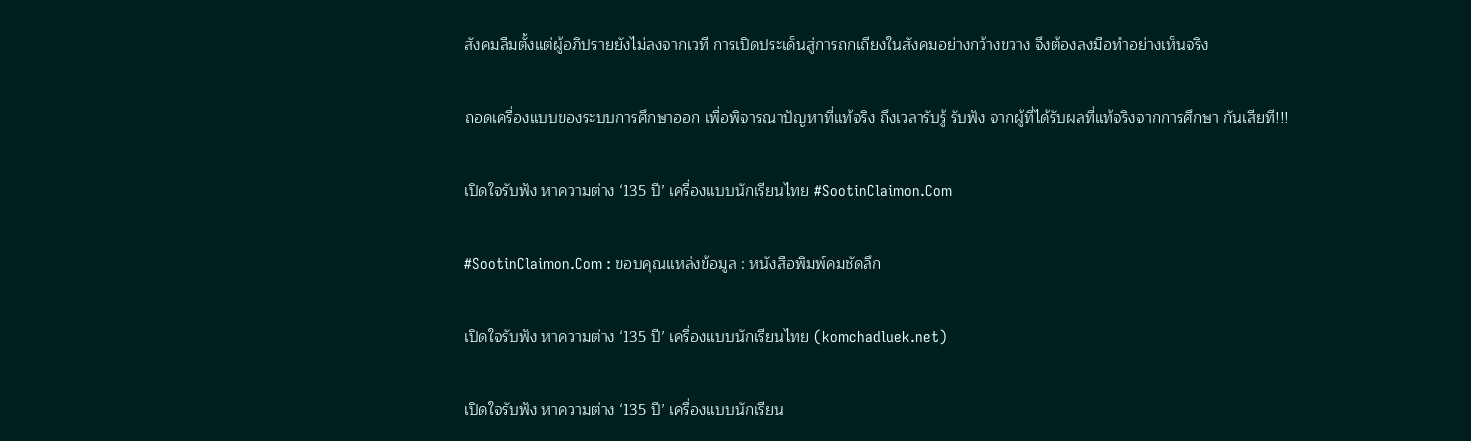สังคมลืมตั้งแต่ผู้อภิปรายยังไม่ลงจากเวที การเปิดประเด็นสู่การถกเถียงในสังคมอย่างกว้างขวาง จึงต้องลงมือทำอย่างเห็นจริง

ถอดเครื่องแบบของระบบการศึกษาออก เพื่อพิจารณาปัญหาที่แท้จริง ถึงเวลารับรู้ รับฟัง จากผู้ที่ได้รับผลที่แท้จริงจากการศึกษา กันเสียที!!!

เปิดใจรับฟัง หาความต่าง ‘135 ปี’ เครื่องแบบนักเรียนไทย #SootinClaimon.Com

#SootinClaimon.Com : ขอบคุณแหล่งข้อมูล : หนังสือพิมพ์คมชัดลึก

เปิดใจรับฟัง หาความต่าง ‘135 ปี’ เครื่องแบบนักเรียนไทย (komchadluek.net)

เปิดใจรับฟัง หาความต่าง ‘135 ปี’ เครื่องแบบนักเรียน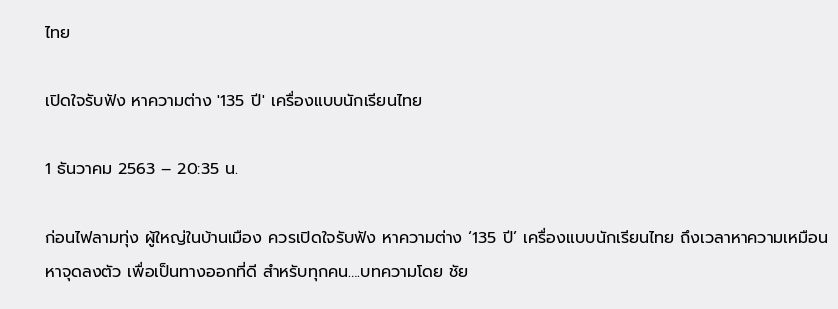ไทย

เปิดใจรับฟัง หาความต่าง '135 ปี' เครื่องแบบนักเรียนไทย

1 ธันวาคม 2563 – 20:35 น.

ก่อนไฟลามทุ่ง ผู้ใหญ่ในบ้านเมือง ควรเปิดใจรับฟัง หาความต่าง ‘135 ปี’ เครื่องแบบนักเรียนไทย ถึงเวลาหาความเหมือน หาจุดลงตัว เพื่อเป็นทางออกที่ดี สำหรับทุกคน….บทความโดย ชัย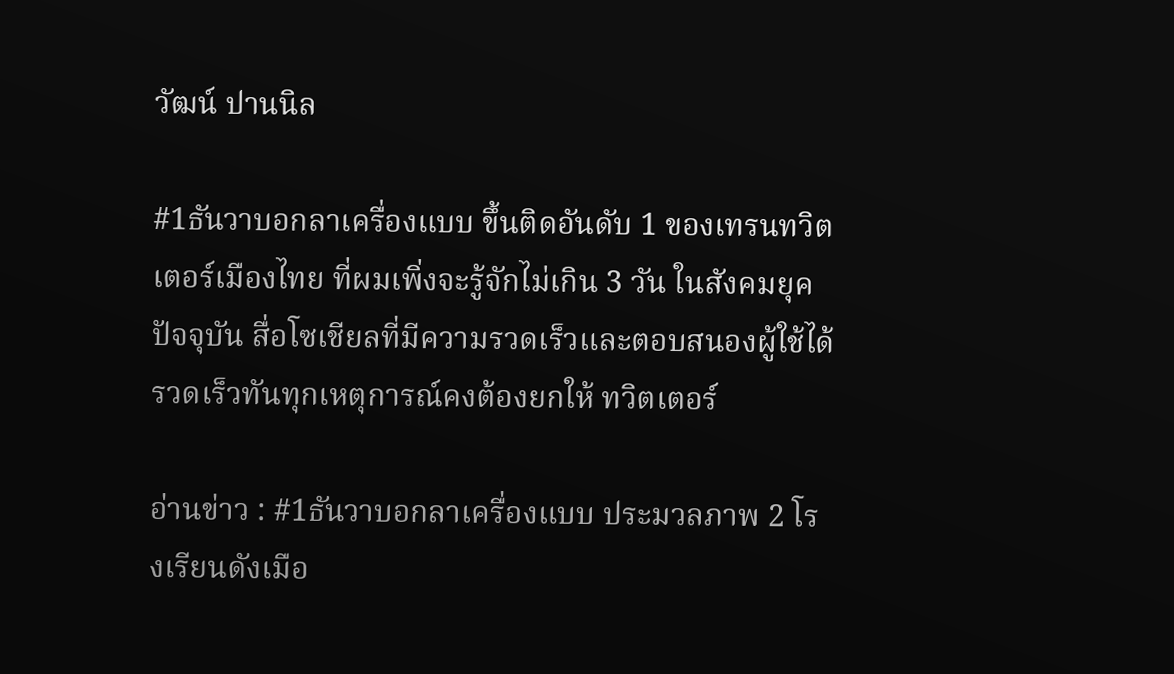วัฒน์ ปานนิล

#1ธันวาบอกลาเครื่องแบบ ขึ้นติดอันดับ 1 ของเทรนทวิตเตอร์เมืองไทย ที่ผมเพิ่งจะรู้จักไม่เกิน 3 วัน ในสังคมยุคปัจจุบัน สื่อโซเชียลที่มีความรวดเร็วและตอบสนองผู้ใช้ได้รวดเร็วทันทุกเหตุการณ์คงต้องยกให้ ทวิตเตอร์

อ่านข่าว : #1ธันวาบอกลาเครื่องแบบ ประมวลภาพ 2 โรงเรียนดังเมือ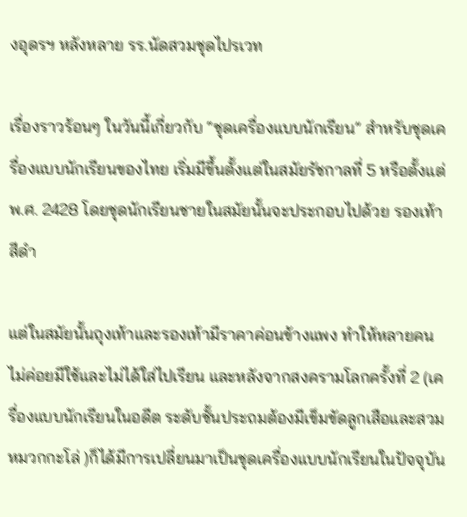งอุดรฯ หลังหลาย รร.นัดสวมชุดไปรเวท

เรื่องราวร้อนๆ ในวันนี้เกี่ยวกับ “ชุดเครื่องแบบนักเรียน” สำหรับชุดเครื่องแบบนักเรียนของไทย เริ่มมีขึ้นตั้งแต่ในสมัยรัชกาลที่ 5 หรือตั้งแต่ พ.ศ. 2428 โดยชุดนักเรียนชายในสมัยนั้นจะประกอบไปด้วย รองเท้าสีดำ

แต่ในสมัยนั้นถุงเท้าและรองเท้ามีราคาค่อนข้างแพง ทำให้หลายคนไม่ค่อยมีใช้และไม่ได้ใส่ไปเรียน และหลังจากสงครามโลกครั้งที่ 2 (เครื่องแบบนักเรียนในอดีต ระดับชั้นประถมต้องมีเข็มขัดลูกเสือและสวมหมวกกะโล่ )ก็ได้มีการเปลี่ยนมาเป็นชุดเครื่องแบบนักเรียนในปัจจุบัน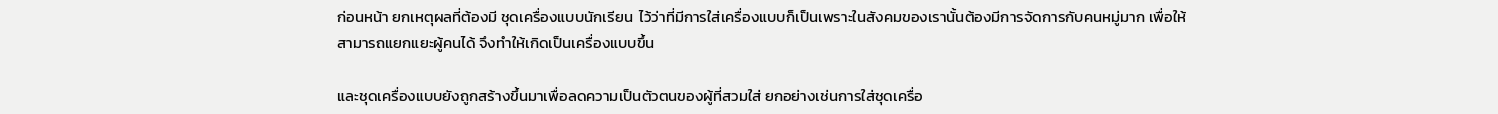ก่อนหน้า ยกเหตุผลที่ต้องมี ชุดเครื่องแบบนักเรียน  ไว้ว่าที่มีการใส่เครื่องแบบก็เป็นเพราะในสังคมของเรานั้นต้องมีการจัดการกับคนหมู่มาก เพื่อให้สามารถแยกแยะผู้คนได้ จึงทำให้เกิดเป็นเครื่องแบบขึ้น

และชุดเครื่องแบบยังถูกสร้างขึ้นมาเพื่อลดความเป็นตัวตนของผู้ที่สวมใส่ ยกอย่างเช่นการใส่ชุดเครื่อ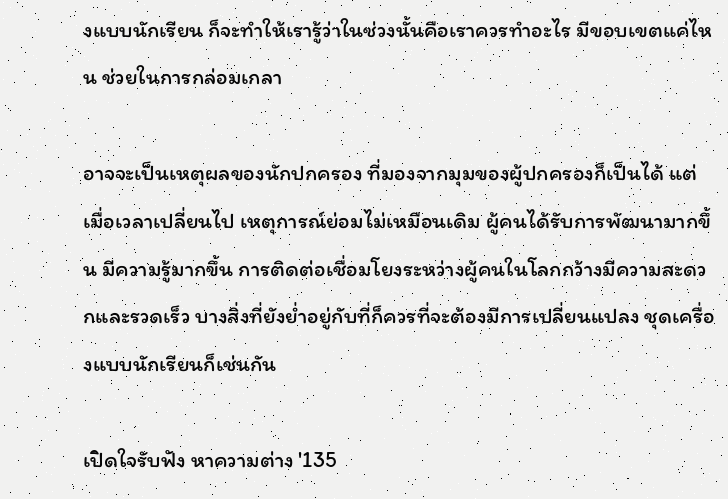งแบบนักเรียน ก็จะทำให้เรารู้ว่าในช่วงนั้นคือเราควรทำอะไร มีขอบเขตแค่ไหน ช่วยในการกล่อมเกลา

อาจจะเป็นเหตุผลของนักปกครอง ที่มองจากมุมของผู้ปกครองก็เป็นได้ แต่เมื่อเวลาเปลี่ยนไป เหตุการณ์ย่อมไม่เหมือนเดิม ผู้คนได้รับการพัฒนามากขึ้น มีความรู้มากขึ้น การติดต่อเชื่อมโยงระหว่างผู้คนในโลกกว้างมีความสะดวกและรวดเร็ว บางสิ่งที่ยังย่ำอยู่กับที่ก็ควรที่จะต้องมีการเปลี่ยนแปลง ชุดเครื่องแบบนักเรียนก็เช่นกัน

เปิดใจรับฟัง หาความต่าง '135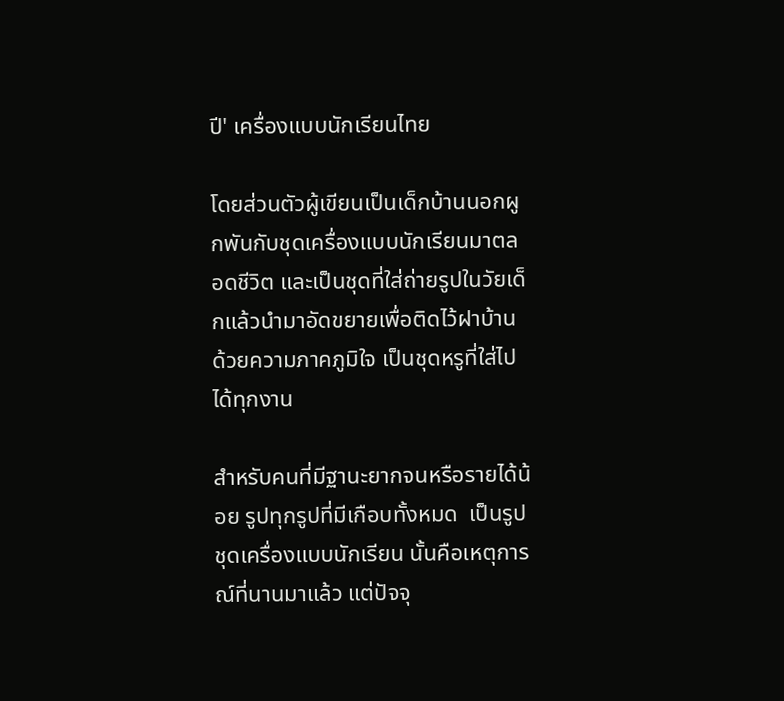ปี' เครื่องแบบนักเรียนไทย

โดยส่วนตัวผู้เขียนเป็นเด็กบ้านนอกผูกพันกับชุดเครื่องแบบนักเรียนมาตลอดชีวิต และเป็นชุดที่ใส่ถ่ายรูปในวัยเด็กแล้วนำมาอัดขยายเพื่อติดไว้ฝาบ้านด้วยความภาคภูมิใจ เป็นชุดหรูที่ใส่ไปได้ทุกงาน

สำหรับคนที่มีฐานะยากจนหรือรายได้น้อย รูปทุกรูปที่มีเกือบทั้งหมด  เป็นรูปชุดเครื่องแบบนักเรียน นั้นคือเหตุการณ์ที่นานมาแล้ว แต่ปัจจุ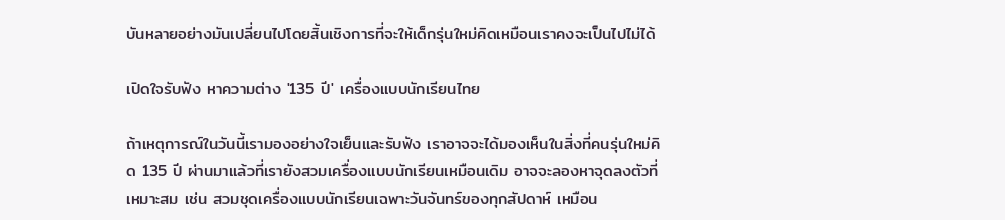บันหลายอย่างมันเปลี่ยนไปโดยสิ้นเชิงการที่จะให้เด็กรุ่นใหม่คิดเหมือนเราคงจะเป็นไปไม่ได้

เปิดใจรับฟัง หาความต่าง '135 ปี' เครื่องแบบนักเรียนไทย

ถ้าเหตุการณ์ในวันนี้เรามองอย่างใจเย็นและรับฟัง เราอาจจะได้มองเห็นในสิ่งที่คนรุ่นใหม่คิด 135 ปี ผ่านมาแล้วที่เรายังสวมเครื่องแบบนักเรียนเหมือนเดิม อาจจะลองหาจุดลงตัวที่เหมาะสม เช่น สวมชุดเครื่องแบบนักเรียนเฉพาะวันจันทร์ของทุกสัปดาห์ เหมือน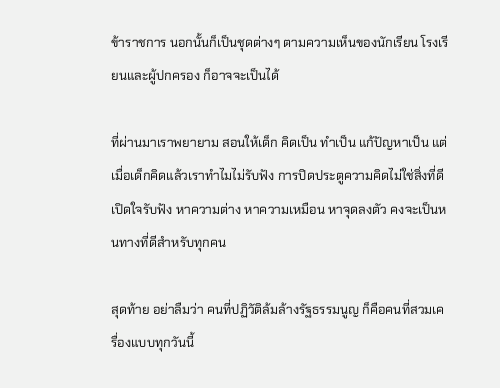ข้าราชการ นอกนั้นก็เป็นชุดต่างๆ ตามความเห็นของนักเรียน โรงเรียนและผู้ปกครอง ก็อาจจะเป็นได้

ที่ผ่านมาเราพยายาม สอนให้เด็ก คิดเป็น ทำเป็น แก้ปัญหาเป็น แต่เมื่อเด็กคิดแล้วเราทำไมไม่รับฟัง การปิดประตูความคิดไม่ใช่สิ่งที่ดี เปิดใจรับฟัง หาความต่าง หาความเหมือน หาจุดลงตัว คงจะเป็นหนทางที่ดีสำหรับทุกคน

สุดท้าย อย่าลืมว่า คนที่ปฏิวัติล้มล้างรัฐธรรมนูญ ก็คือคนที่สวมเครื่องแบบทุกวันนี้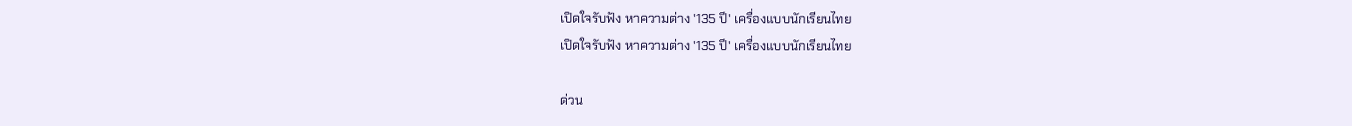เปิดใจรับฟัง หาความต่าง '135 ปี' เครื่องแบบนักเรียนไทย
เปิดใจรับฟัง หาความต่าง '135 ปี' เครื่องแบบนักเรียนไทย

ด่วน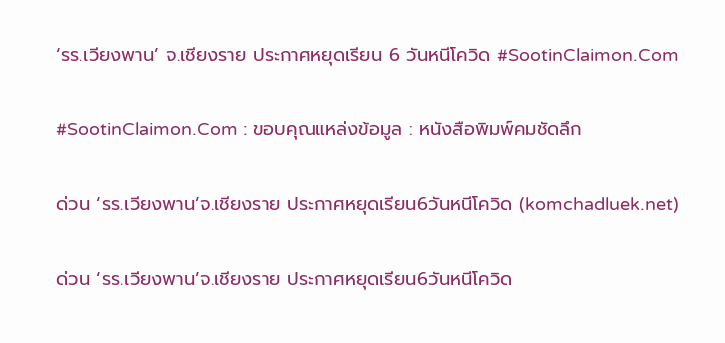‘รร.เวียงพาน’ จ.เชียงราย ประกาศหยุดเรียน 6 วันหนีโควิด #SootinClaimon.Com

#SootinClaimon.Com : ขอบคุณแหล่งข้อมูล : หนังสือพิมพ์คมชัดลึก

ด่วน ‘รร.เวียงพาน’จ.เชียงราย ประกาศหยุดเรียน6วันหนีโควิด (komchadluek.net)

ด่วน ‘รร.เวียงพาน’จ.เชียงราย ประกาศหยุดเรียน6วันหนีโควิด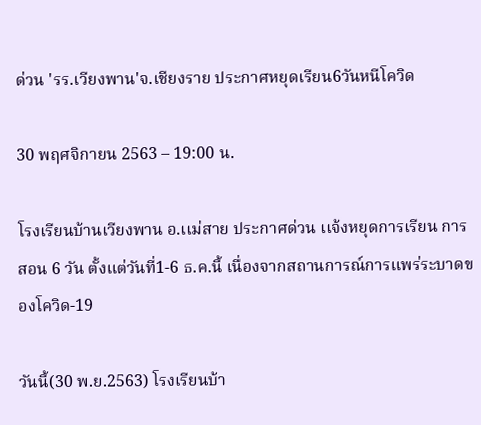ด่วน 'รร.เวียงพาน'จ.เชียงราย ประกาศหยุดเรียน6วันหนีโควิด

30 พฤศจิกายน 2563 – 19:00 น.

โรงเรียนบ้านเวียงพาน อ.เเม่สาย ประกาศด่วน เเจ้งหยุดการเรียน การสอน 6 วัน ตั้งแต่วันที่1-6 ธ.ค.นี้ เนื่องจากสถานการณ์การแพร่ระบาดของโควิด-19

วันนี้(30 พ.ย.2563) โรงเรียนบ้า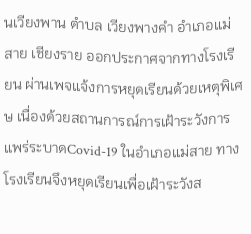นเวียงพาน ตำบล เวียงพางคำ อำเภอแม่สาย เชียงราย ออกประกาศจากทางโรงเรียน ผ่านเพจแจ้งการหยุดเรียนด้วยเหตุพิเศษ เนื่องด้วยสถานการณ์การเฝ้าระวังการแพร่ระบาดCovid-19 ในอำเภอแม่สาย ทางโรงเรียนจึงหยุดเรียนเพื่อเฝ้าระวังส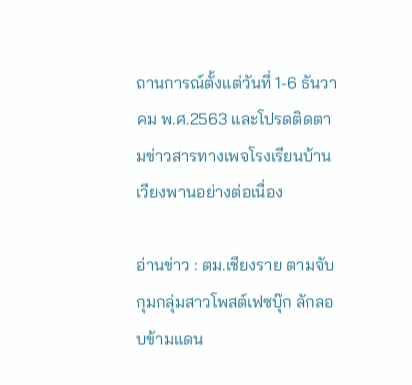ถานการณ์ตั้งแต่วันที่ 1-6 ธันวาคม พ.ศ.2563 และโปรดติดตามข่าวสารทางเพจโรงเรียนบ้านเวียงพานอย่างต่อเนื่อง

อ่านข่าว : ตม.เชียงราย ตามจับกุมกลุ่มสาวโพสต์เฟซบุ๊ก ลักลอบข้ามแดน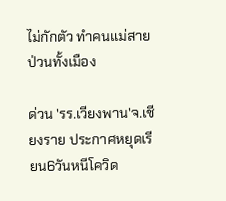ไม่กักตัว ทำคนแม่สายป่วนทั้งเมือง

ด่วน 'รร.เวียงพาน'จ.เชียงราย ประกาศหยุดเรียน6วันหนีโควิด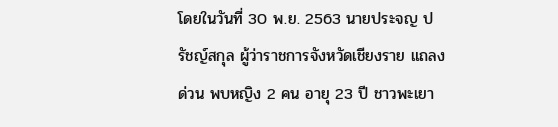โดยในวันที่ 30 พ.ย. 2563 นายประจญ ปรัชญ์สกุล ผู้ว่าราชการจังหวัดเชียงราย แถลงด่วน พบหญิง 2 คน อายุ 23 ปี ชาวพะเยา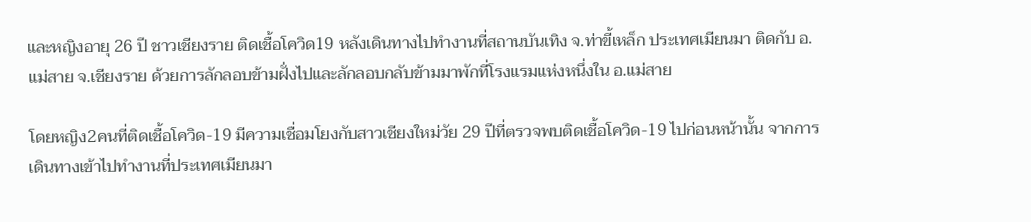และหญิงอายุ 26 ปี ชาวเชียงราย ติดเชื้อโควิด19 หลังเดินทางไปทำงานที่สถานบันเทิง จ.ท่าขี้เหล็ก ประเทศเมียนมา ติดกับ อ.แม่สาย จ.เชียงราย ด้วยการลักลอบข้ามฝั่งไปและลักลอบกลับข้ามมาพักที่โรงแรมแห่งหนึ่งใน อ.แม่สาย

โดยหญิง2คนที่ติดเชื้อโควิด-19 มีความเชื่อมโยงกับสาวเชียงใหม่วัย 29 ปีที่ตรวจพบติดเชื้อโควิด-19 ไปก่อนหน้านั้น จากการเดินทางเข้าไปทำงานที่ประเทศเมียนมา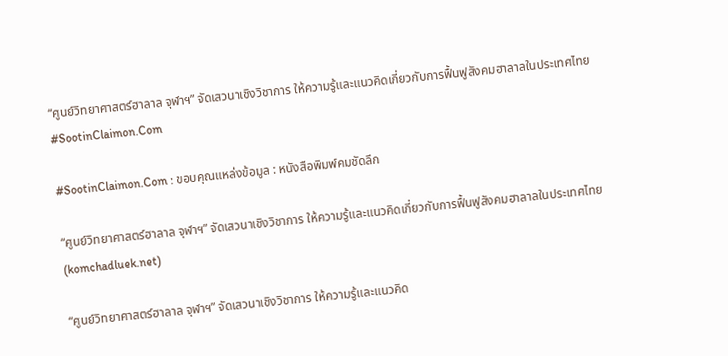“ศูนย์วิทยาศาสตร์ฮาลาล จุฬาฯ” จัดเสวนาเชิงวิชาการ ให้ความรู้และแนวคิดเกี่ยวกับการฟื้นฟูสังคมฮาลาลในประเทศไทย #SootinClaimon.Com

#SootinClaimon.Com : ขอบคุณแหล่งข้อมูล : หนังสือพิมพ์คมชัดลึก

“ศูนย์วิทยาศาสตร์ฮาลาล จุฬาฯ” จัดเสวนาเชิงวิชาการ ให้ความรู้และแนวคิดเกี่ยวกับการฟื้นฟูสังคมฮาลาลในประเทศไทย (komchadluek.net)

“ศูนย์วิทยาศาสตร์ฮาลาล จุฬาฯ” จัดเสวนาเชิงวิชาการ ให้ความรู้และแนวคิด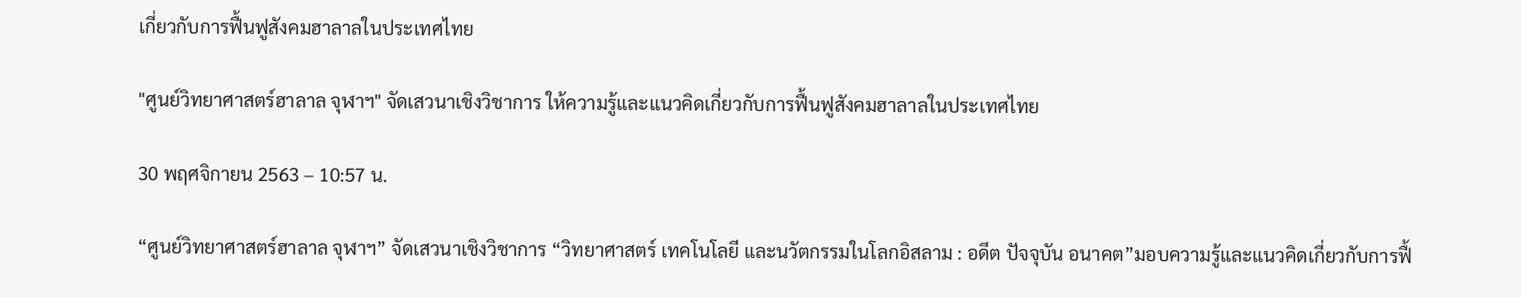เกี่ยวกับการฟื้นฟูสังคมฮาลาลในประเทศไทย

"ศูนย์วิทยาศาสตร์ฮาลาล จุฬาฯ" จัดเสวนาเชิงวิชาการ ให้ความรู้และแนวคิดเกี่ยวกับการฟื้นฟูสังคมฮาลาลในประเทศไทย

30 พฤศจิกายน 2563 – 10:57 น.

“ศูนย์วิทยาศาสตร์ฮาลาล จุฬาฯ” จัดเสวนาเชิงวิชาการ “วิทยาศาสตร์ เทคโนโลยี และนวัตกรรมในโลกอิสลาม : อดีต ปัจจุบัน อนาคต”มอบความรู้และแนวคิดเกี่ยวกับการฟื้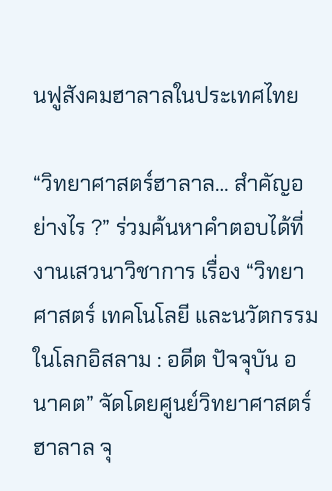นฟูสังคมฮาลาลในประเทศไทย

“วิทยาศาสตร์ฮาลาล… สำคัญอย่างไร ?” ร่วมค้นหาคำตอบได้ที่งานเสวนาวิชาการ เรื่อง “วิทยาศาสตร์ เทคโนโลยี และนวัตกรรมในโลกอิสลาม : อดีต ปัจจุบัน อนาคต” จัดโดยศูนย์วิทยาศาสตร์ฮาลาล จุ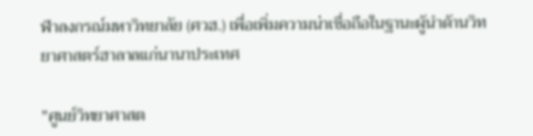ฬาลงกรณ์มหาวิทยาลัย (ศวฮ.) เพื่อเพิ่มความน่าเชื่อถือในฐานะผู้นำด้านวิทยาศาสตร์ฮาลาลแก่นานาประเทศ

"ศูนย์วิทยาศาสต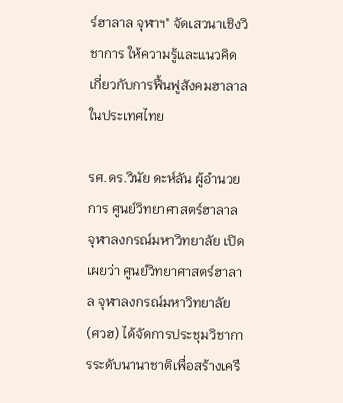ร์ฮาลาล จุฬาฯ" จัดเสวนาเชิงวิชาการ ให้ความรู้และแนวคิดเกี่ยวกับการฟื้นฟูสังคมฮาลาลในประเทศไทย

รศ.ดร.วินัย ดะห์ลัน ผู้อำนวยการ ศูนย์วิทยาศาสตร์ฮาลาล จุฬาลงกรณ์มหาวิทยาลัย เปิดเผยว่า ศูนย์วิทยาศาสตร์ฮาลาล จุฬาลงกรณ์มหาวิทยาลัย (ศวฮ) ได้จัดการประชุมวิชาการระดับนานาชาติเพื่อสร้างเครื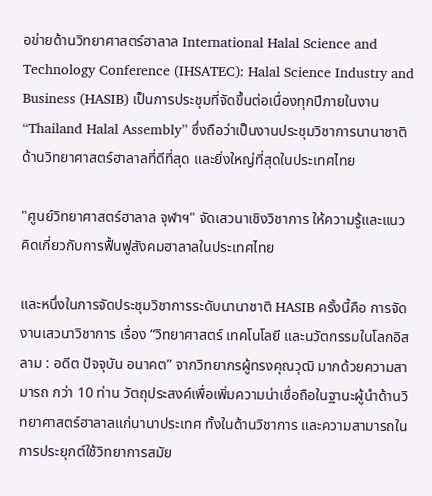อข่ายด้านวิทยาศาสตร์ฮาลาล International Halal Science and Technology Conference (IHSATEC): Halal Science Industry and Business (HASIB) เป็นการประชุมที่จัดขึ้นต่อเนื่องทุกปีภายในงาน “Thailand Halal Assembly” ซึ่งถือว่าเป็นงานประชุมวิชาการนานาชาติด้านวิทยาศาสตร์ฮาลาลที่ดีที่สุด และยิ่งใหญ่ที่สุดในประเทศไทย

"ศูนย์วิทยาศาสตร์ฮาลาล จุฬาฯ" จัดเสวนาเชิงวิชาการ ให้ความรู้และแนวคิดเกี่ยวกับการฟื้นฟูสังคมฮาลาลในประเทศไทย

และหนึ่งในการจัดประชุมวิชาการระดับนานาชาติ HASIB ครั้งนี้คือ การจัดงานเสวนาวิชาการ เรื่อง “วิทยาศาสตร์ เทคโนโลยี และนวัตกรรมในโลกอิสลาม : อดีต ปัจจุบัน อนาคต” จากวิทยากรผู้ทรงคุณวุฒิ มากด้วยความสามารถ กว่า 10 ท่าน วัตถุประสงค์เพื่อเพิ่มความน่าเชื่อถือในฐานะผู้นำด้านวิทยาศาสตร์ฮาลาลแก่นานาประเทศ ทั้งในด้านวิชาการ และความสามารถในการประยุกต์ใช้วิทยาการสมัย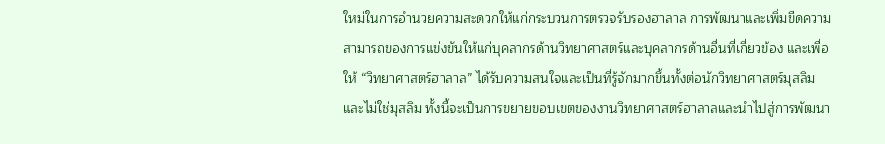ใหม่ในการอำนวยความสะดวกให้แก่กระบวนการตรวจรับรองฮาลาล การพัฒนาและเพิ่มขีดความสามารถของการแข่งขันให้แก่บุคลากรด้านวิทยาศาสตร์และบุคลากรด้านอื่นที่เกี่ยวข้อง และเพื่อให้ “วิทยาศาสตร์ฮาลาล” ได้รับความสนใจและเป็นที่รู้จักมากขึ้นทั้งต่อนักวิทยาศาสตร์มุสลิม และไม่ใช่มุสลิม ทั้งนี้จะเป็นการขยายขอบเขตของงานวิทยาศาสตร์ฮาลาลและนำไปสู่การพัฒนา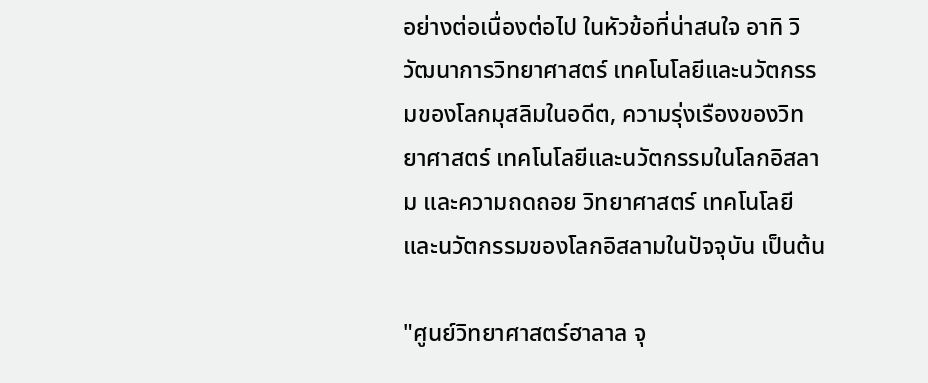อย่างต่อเนื่องต่อไป ในหัวข้อที่น่าสนใจ อาทิ วิวัฒนาการวิทยาศาสตร์ เทคโนโลยีและนวัตกรรมของโลกมุสลิมในอดีต, ความรุ่งเรืองของวิทยาศาสตร์ เทคโนโลยีและนวัตกรรมในโลกอิสลาม และความถดถอย วิทยาศาสตร์ เทคโนโลยี และนวัตกรรมของโลกอิสลามในปัจจุบัน เป็นต้น

"ศูนย์วิทยาศาสตร์ฮาลาล จุ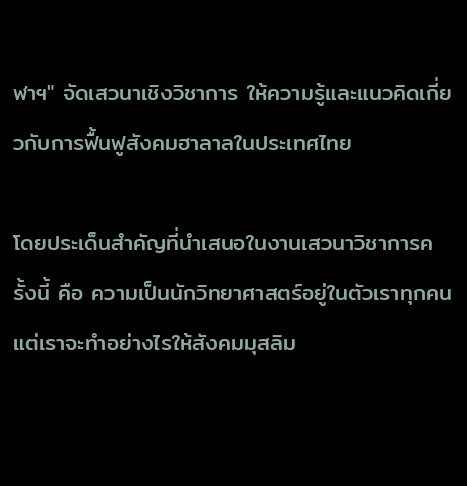ฬาฯ" จัดเสวนาเชิงวิชาการ ให้ความรู้และแนวคิดเกี่ยวกับการฟื้นฟูสังคมฮาลาลในประเทศไทย

โดยประเด็นสำคัญที่นำเสนอในงานเสวนาวิชาการครั้งนี้ คือ ความเป็นนักวิทยาศาสตร์อยู่ในตัวเราทุกคน แต่เราจะทำอย่างไรให้สังคมมุสลิม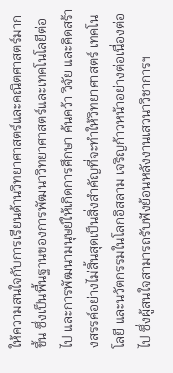ให้ความสนใจกับการเรียนด้านวิทยาศาสตร์และคณิตศาสตร์มากขึ้น ซึ่งเป็นพื้นฐานของการพัฒนาวิทยาศาสตร์และเทคโนโลยีต่อไป และการพัฒนามนุษย์ให้เกิดการศึกษา ค้นคว้า วิจัย และคิดสร้างสรรค์อย่างไม่สิ้นสุดเป็นสิ่งสำคัญที่จะทำให้วิทยาศาสตร์ เทคโนโลยี และนวัตกรรมในโลกอิสลาม เจริญก้าวหน้าอย่างต่อเนื่องต่อไป ซึ่งผู้สนใจสามารถรับฟังย้อนหลังงานเสวนาวิชาการฯ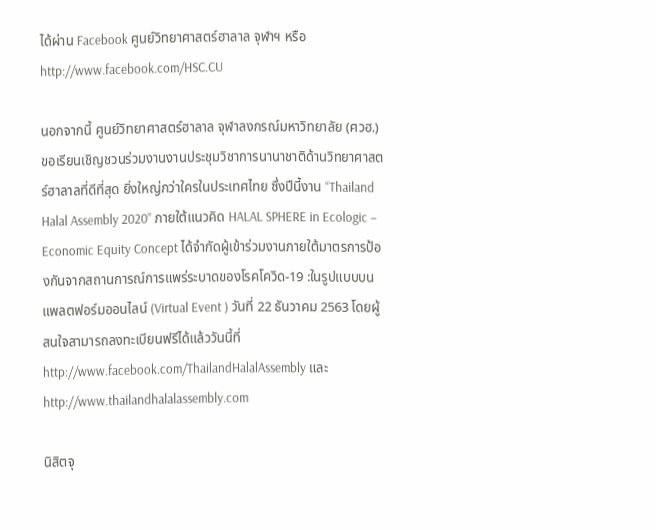ได้ผ่าน Facebook ศูนย์วิทยาศาสตร์ฮาลาล จุฬาฯ หรือ http://www.facebook.com/HSC.CU

นอกจากนี้ ศูนย์วิทยาศาสตร์ฮาลาล จุฬาลงกรณ์มหาวิทยาลัย (ศวฮ.) ขอเรียนเชิญชวนร่วมงานงานประชุมวิชาการนานาชาติด้านวิทยาศาสตร์ฮาลาลที่ดีที่สุด ยิ่งใหญ่กว่าใครในประเทศไทย ซึ่งปีนี้งาน “Thailand Halal Assembly 2020” ภายใต้แนวคิด HALAL SPHERE in Ecologic – Economic Equity Concept ได้จำกัดผู้เข้าร่วมงานภายใต้มาตรการป้องกันจากสถานการณ์การแพร่ระบาดของโรคโควิด-19 :ในรูปแบบบนแพลตฟอร์มออนไลน์ (Virtual Event ) วันที่ 22 ธันวาคม 2563 โดยผู้สนใจสามารถลงทะเบียนฟรีได้แล้ววันนี้ที่ http://www.facebook.com/ThailandHalalAssembly และ http://www.thailandhalalassembly.com

นิสิตจุ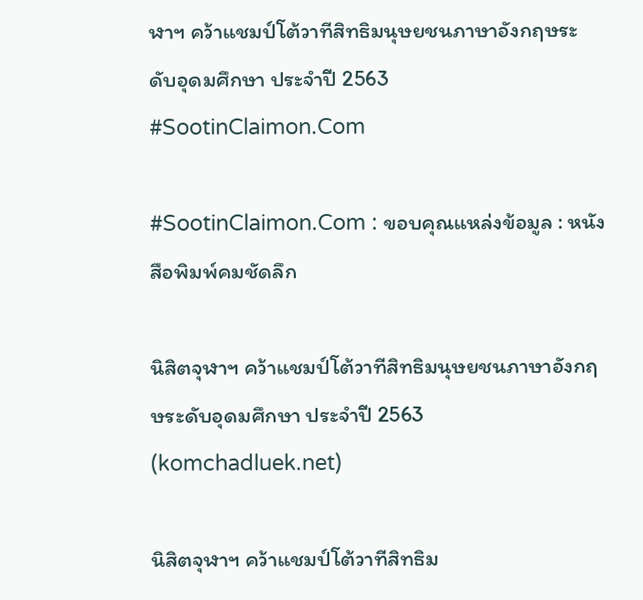ฬาฯ คว้าแชมป์โต้วาทีสิทธิมนุษยชนภาษาอังกฤษระดับอุดมศึกษา ประจำปี 2563 #SootinClaimon.Com

#SootinClaimon.Com : ขอบคุณแหล่งข้อมูล : หนังสือพิมพ์คมชัดลึก

นิสิตจุฬาฯ คว้าแชมป์โต้วาทีสิทธิมนุษยชนภาษาอังกฤษระดับอุดมศึกษา ประจำปี 2563 (komchadluek.net)

นิสิตจุฬาฯ คว้าแชมป์โต้วาทีสิทธิม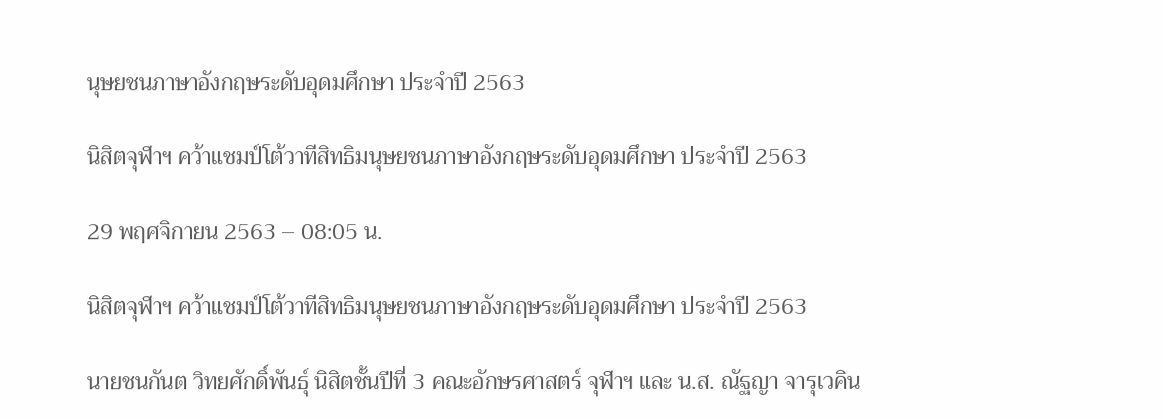นุษยชนภาษาอังกฤษระดับอุดมศึกษา ประจำปี 2563

นิสิตจุฬาฯ คว้าแชมป์โต้วาทีสิทธิมนุษยชนภาษาอังกฤษระดับอุดมศึกษา ประจำปี 2563

29 พฤศจิกายน 2563 – 08:05 น.

นิสิตจุฬาฯ คว้าแชมป์โต้วาทีสิทธิมนุษยชนภาษาอังกฤษระดับอุดมศึกษา ประจำปี 2563

นายชนกันต วิทยศักดิ์พันธุ์ นิสิตชั้นปีที่ 3 คณะอักษรศาสตร์ จุฬาฯ และ น.ส. ณัฐญา จารุเวคิน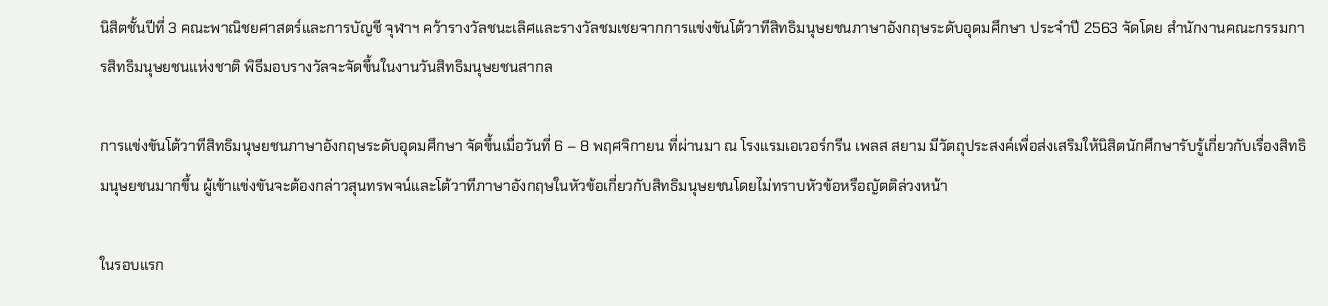นิสิตชั้นปีที่ 3 คณะพาณิชยศาสตร์และการบัญชี จุฬาฯ คว้ารางวัลชนะเลิศและรางวัลชมเชยจากการแข่งขันโต้วาทีสิทธิมนุษยชนภาษาอังกฤษระดับอุดมศึกษา ประจำปี 2563 จัดโดย สำนักงานคณะกรรมการสิทธิมนุษยชนแห่งชาติ พิธีมอบรางวัลจะจัดขึ้นในงานวันสิทธิมนุษยชนสากล

การแข่งขันโต้วาทีสิทธิมนุษยชนภาษาอังกฤษระดับอุดมศึกษา จัดขึ้นเมื่อวันที่ 6 – 8 พฤศจิกายน ที่ผ่านมา ณ โรงแรมเอเวอร์กรีน เพลส สยาม มีวัตถุประสงค์เพื่อส่งเสริมให้นิสิตนักศึกษารับรู้เกี่ยวกับเรื่องสิทธิมนุษยชนมากขึ้น ผู้เข้าแข่งขันจะต้องกล่าวสุนทรพจน์และโต้วาทีภาษาอังกฤษในหัวข้อเกี่ยวกับสิทธิมนุษยชนโดยไม่ทราบหัวข้อหรือญัตติล่วงหน้า

ในรอบแรก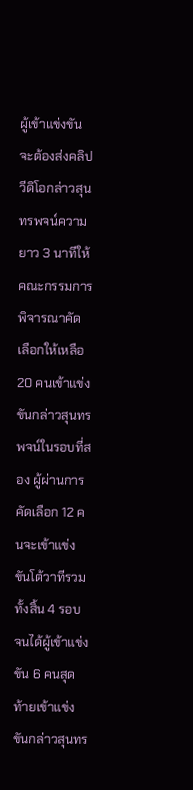ผู้เข้าแข่งขันจะต้องส่งคลิปวีดิโอกล่าวสุนทรพจน์ความยาว 3 นาทีให้คณะกรรมการพิจารณาคัดเลือกให้เหลือ 20 คนเข้าแข่งขันกล่าวสุนทรพจน์ในรอบที่สอง ผู้ผ่านการคัดเลือก 12 คนจะเข้าแข่งขันโต้วาทีรวมทั้งสิ้น 4 รอบ จนได้ผู้เข้าแข่งขัน 6 คนสุดท้ายเข้าแข่งขันกล่าวสุนทร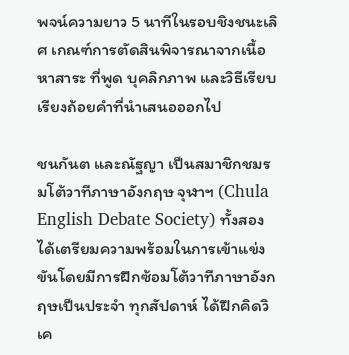พจน์ความยาว 5 นาทีในรอบชิงชนะเลิศ เกณฑ์การตัดสินพิจารณาจากเนื้อหาสาระ ที่พูด บุคลิกภาพ และวิธีเรียบเรียงถ้อยคำที่นำเสนอออกไป

ชนกันต และณัฐญา เป็นสมาชิกชมรมโต้วาทีภาษาอังกฤษ จุฬาฯ (Chula English Debate Society) ทั้งสองได้เตรียมความพร้อมในการเข้าแข่งขันโดยมีการฝึกซ้อมโต้วาทีภาษาอังกฤษเป็นประจำ ทุกสัปดาห์ ได้ฝึกคิดวิเค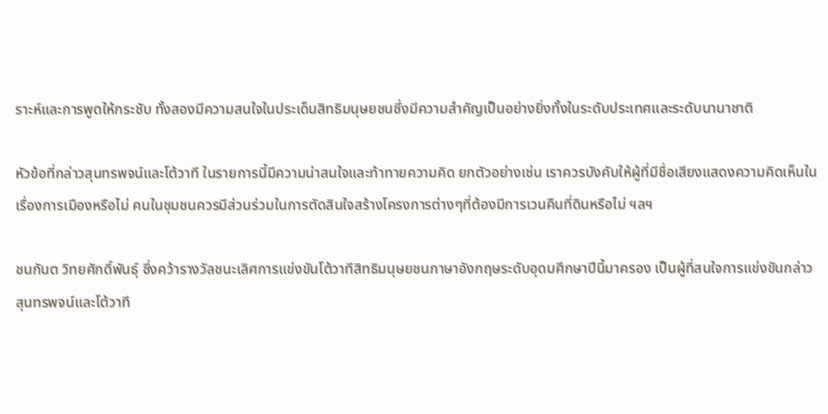ราะห์และการพูดให้กระชับ ทั้งสองมีความสนใจในประเด็นสิทธิมนุษยชนซึ่งมีความสำคัญเป็นอย่างยิ่งทั้งในระดับประเทศและระดับนานาชาติ

หัวข้อที่กล่าวสุนทรพจน์และโต้วาที ในรายการนี้มีความน่าสนใจและท้าทายความคิด ยกตัวอย่างเช่น เราควรบังคับให้ผู้ที่มีชื่อเสียงแสดงความคิดเห็นในเรื่องการเมืองหรือไม่ คนในชุมชนควรมีส่วนร่วมในการตัดสินใจสร้างโครงการต่างๆที่ต้องมีการเวนคืนที่ดินหรือไม่ ฯลฯ

ชนกันต วิทยศักดิ์พันธุ์ ซึ่งคว้ารางวัลชนะเลิศการแข่งขันโต้วาทีสิทธิมนุษยชนภาษาอังกฤษระดับอุดมศึกษาปีนี้มาครอง เป็นผู้ที่สนใจการแข่งขันกล่าวสุนทรพจน์และโต้วาที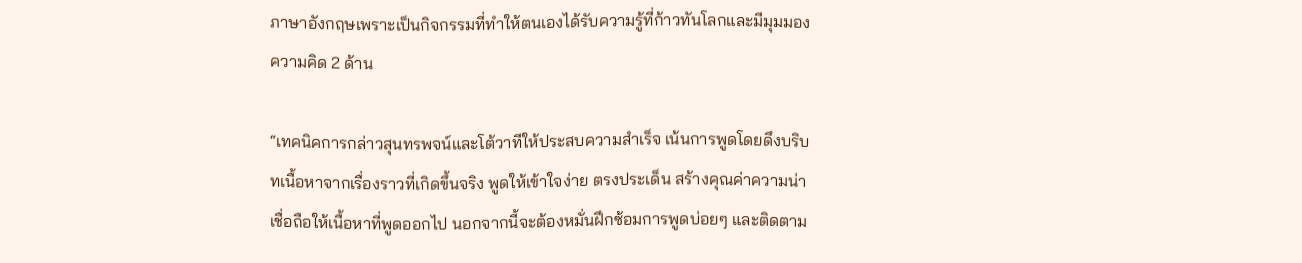ภาษาอังกฤษเพราะเป็นกิจกรรมที่ทำให้ตนเองได้รับความรู้ที่ก้าวทันโลกและมีมุมมองความคิด 2 ด้าน

“เทคนิคการกล่าวสุนทรพจน์และโต้วาทีให้ประสบความสำเร็จ เน้นการพูดโดยดึงบริบทเนื้อหาจากเรื่องราวที่เกิดขึ้นจริง พูดให้เข้าใจง่าย ตรงประเด็น สร้างคุณค่าความน่าเชื่อถือให้เนื้อหาที่พูดออกไป นอกจากนี้จะต้องหมั่นฝึกซ้อมการพูดบ่อยๆ และติดตาม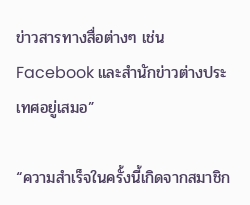ข่าวสารทางสื่อต่างๆ เช่น Facebook และสำนักข่าวต่างประเทศอยู่เสมอ”

“ความสำเร็จในครั้งนี้เกิดจากสมาชิก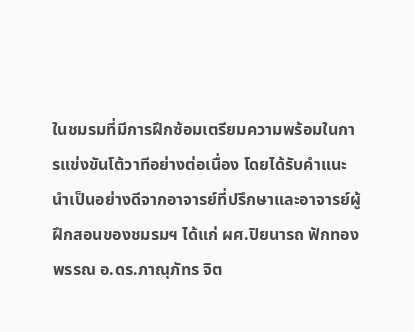ในชมรมที่มีการฝึกซ้อมเตรียมความพร้อมในการแข่งขันโต้วาทีอย่างต่อเนื่อง โดยได้รับคำแนะนำเป็นอย่างดีจากอาจารย์ที่ปรึกษาและอาจารย์ผู้ฝึกสอนของชมรมฯ ได้แก่ ผศ.ปิยนารถ ฟักทองพรรณ อ.ดร.ภาณุภัทร จิต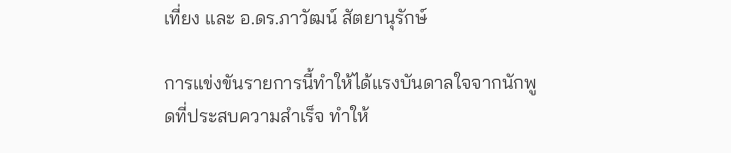เที่ยง และ อ.ดร.ภาวัฒน์ สัตยานุรักษ์

การแข่งขันรายการนี้ทำให้ได้แรงบันดาลใจจากนักพูดที่ประสบความสำเร็จ ทำให้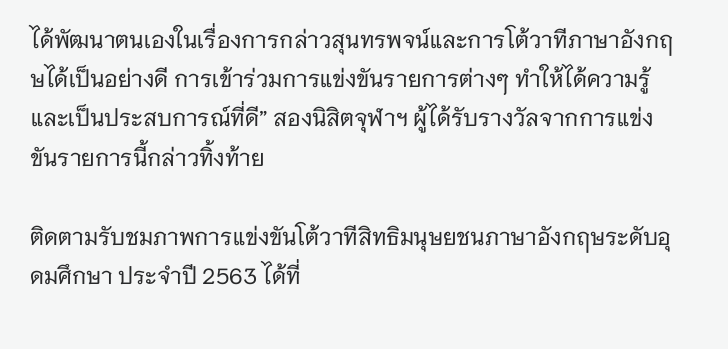ได้พัฒนาตนเองในเรื่องการกล่าวสุนทรพจน์และการโต้วาทีภาษาอังกฤษได้เป็นอย่างดี การเข้าร่วมการแข่งขันรายการต่างๆ ทำให้ได้ความรู้และเป็นประสบการณ์ที่ดี” สองนิสิตจุฬาฯ ผู้ได้รับรางวัลจากการแข่งขันรายการนี้กล่าวทิ้งท้าย

ติดตามรับชมภาพการแข่งขันโต้วาทีสิทธิมนุษยชนภาษาอังกฤษระดับอุดมศึกษา ประจำปี 2563 ได้ที่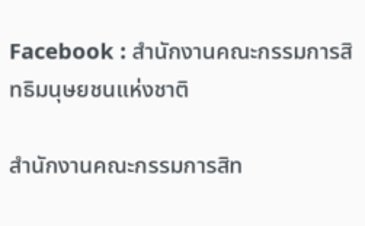Facebook : สำนักงานคณะกรรมการสิทธิมนุษยชนแห่งชาติ

สำนักงานคณะกรรมการสิท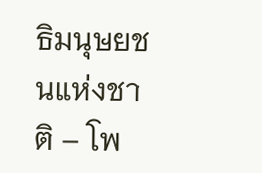ธิมนุษยชนแห่งชาติ – โพ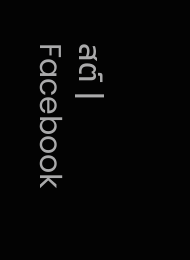สต์ | Facebook